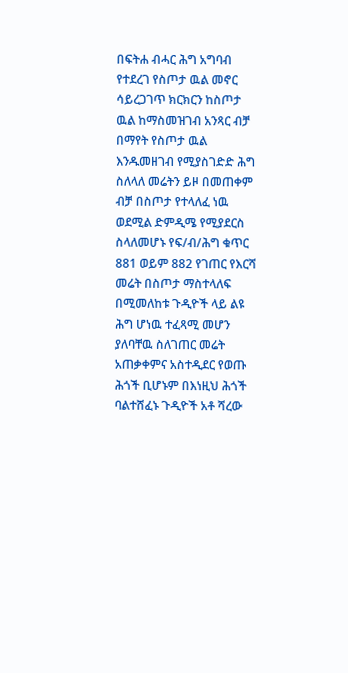በፍትሐ ብሓር ሕግ አግባብ የተደረገ የስጦታ ዉል መኖር ሳይረጋገጥ ክርክርን ከስጦታ ዉል ከማስመዝገብ አንጻር ብቻ በማየት የስጦታ ዉል እንዱመዘገብ የሚያስገድድ ሕግ ስለላለ መሬትን ይዞ በመጠቀም ብቻ በስጦታ የተላለፈ ነዉ ወደሚል ድምዲሜ የሚያደርስ ስላለመሆኑ የፍ/ብ/ሕግ ቁጥር 881 ወይም 882 የገጠር የእርሻ መሬት በስጦታ ማስተላለፍ በሚመለከቱ ጉዲዮች ላይ ልዩ ሕግ ሆነዉ ተፈጻሚ መሆን ያለባቸዉ ስለገጠር መሬት አጠቃቀምና አስተዲደር የወጡ ሕጎች ቢሆኑም በእነዚህ ሕጎች ባልተሸፈኑ ጉዲዮች አቶ ሻረው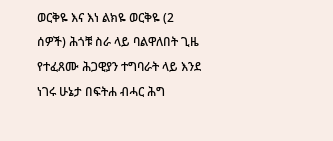ወርቅዬ እና እነ ልክዬ ወርቅዬ (2 ሰዎች) ሕጎቹ ስራ ላይ ባልዋለበት ጊዜ የተፈጸሙ ሕጋዊያን ተግባራት ላይ እንደ ነገሩ ሁኔታ በፍትሐ ብሓር ሕግ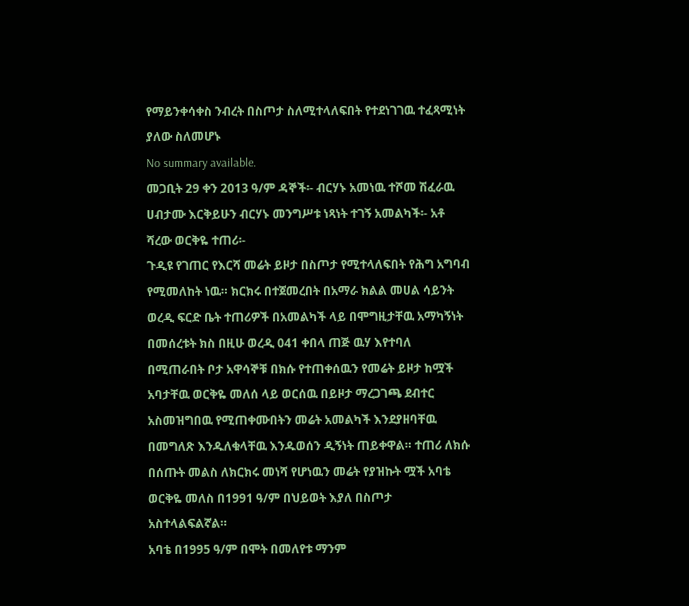የማይንቀሳቀስ ንብረት በስጦታ ስለሚተላለፍበት የተደነገገዉ ተፈጻሚነት ያለው ስለመሆኑ
No summary available.
መጋቢት 29 ቀን 2013 ዓ/ም ዳኞች፡- ብርሃኑ አመነዉ ተሾመ ሽፈራዉ ሀብታሙ እርቅይሁን ብርሃኑ መንግሥቱ ነጻነት ተገኝ አመልካች፡- አቶ ሻረው ወርቅዬ ተጠሪ፡-
ጉዲዩ የገጠር የእርሻ መሬት ይዞታ በስጦታ የሚተላለፍበት የሕግ አግባብ የሚመለከት ነዉ። ክርክሩ በተጀመረበት በአማራ ክልል መሀል ሳይንት ወረዲ ፍርድ ቤት ተጠሪዎች በአመልካች ላይ በሞግዚታቸዉ አማካኝነት በመሰረቱት ክስ በዚሁ ወረዲ 041 ቀበላ ጠጅ ዉሃ እየተባለ በሚጠራበት ቦታ አዋሳኞቹ በክሱ የተጠቀሰዉን የመሬት ይዞታ ከሟች አባታቸዉ ወርቅዬ መለሰ ላይ ወርሰዉ በይዞታ ማረጋገጫ ደብተር አስመዝግበዉ የሚጠቀሙበትን መሬት አመልካች እንደያዘባቸዉ በመግለጽ እንዱለቁላቸዉ እንዱወሰን ዲኝነት ጠይቀዋል። ተጠሪ ለክሱ በሰጡት መልስ ለክርክሩ መነሻ የሆነዉን መሬት የያዝኩት ሟች አባቴ ወርቅዬ መለስ በ1991 ዓ/ም በህይወት እያለ በስጦታ አስተላልፍልኛል።
አባቴ በ1995 ዓ/ም በሞት በመለየቱ ማንም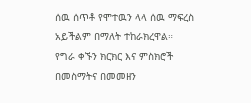ሰዉ ሰጥቶ የሞተዉን ላላ ሰዉ ማፍረስ አይችልም በማለት ተከራክረዋል።
የግራ ቀኙን ክርክር እና ምስክሮች በመስማትና በመመዘን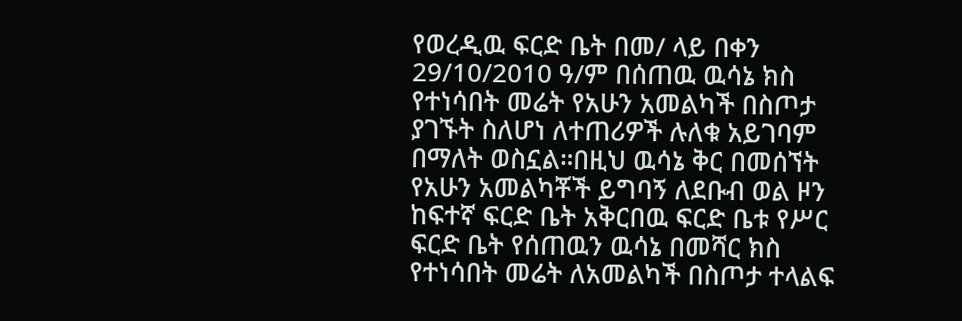የወረዲዉ ፍርድ ቤት በመ/ ላይ በቀን 29/10/2010 ዓ/ም በሰጠዉ ዉሳኔ ክስ የተነሳበት መሬት የአሁን አመልካች በስጦታ ያገኙት ስለሆነ ለተጠሪዎች ሉለቁ አይገባም በማለት ወስኗል።በዚህ ዉሳኔ ቅር በመሰኘት የአሁን አመልካቾች ይግባኝ ለደቡብ ወል ዞን ከፍተኛ ፍርድ ቤት አቅርበዉ ፍርድ ቤቱ የሥር ፍርድ ቤት የሰጠዉን ዉሳኔ በመሻር ክስ የተነሳበት መሬት ለአመልካች በስጦታ ተላልፍ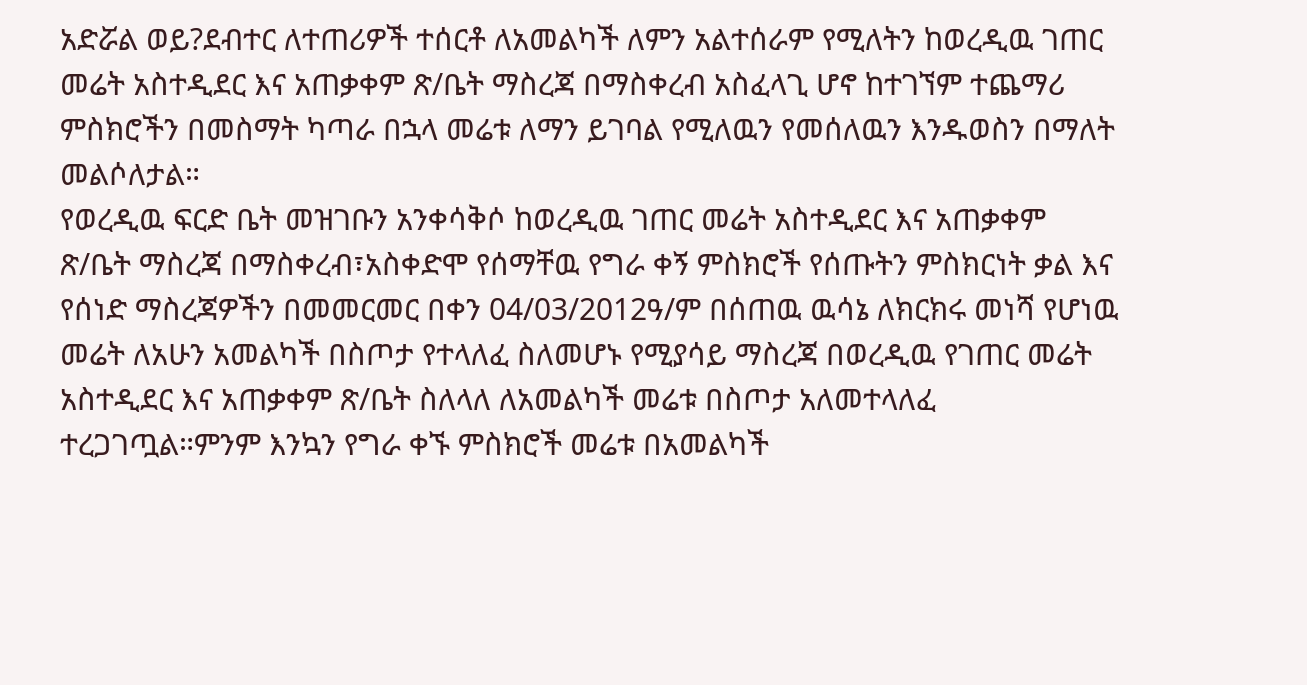አድሯል ወይ?ደብተር ለተጠሪዎች ተሰርቶ ለአመልካች ለምን አልተሰራም የሚለትን ከወረዲዉ ገጠር መሬት አስተዲደር እና አጠቃቀም ጽ/ቤት ማስረጃ በማስቀረብ አስፈላጊ ሆኖ ከተገኘም ተጨማሪ ምስክሮችን በመስማት ካጣራ በኋላ መሬቱ ለማን ይገባል የሚለዉን የመሰለዉን እንዱወስን በማለት መልሶለታል።
የወረዲዉ ፍርድ ቤት መዝገቡን አንቀሳቅሶ ከወረዲዉ ገጠር መሬት አስተዲደር እና አጠቃቀም ጽ/ቤት ማስረጃ በማስቀረብ፣አስቀድሞ የሰማቸዉ የግራ ቀኝ ምስክሮች የሰጡትን ምስክርነት ቃል እና የሰነድ ማስረጃዎችን በመመርመር በቀን 04/03/2012ዓ/ም በሰጠዉ ዉሳኔ ለክርክሩ መነሻ የሆነዉ መሬት ለአሁን አመልካች በስጦታ የተላለፈ ስለመሆኑ የሚያሳይ ማስረጃ በወረዲዉ የገጠር መሬት አስተዲደር እና አጠቃቀም ጽ/ቤት ስለላለ ለአመልካች መሬቱ በስጦታ አለመተላለፈ ተረጋገጧል።ምንም እንኳን የግራ ቀኙ ምስክሮች መሬቱ በአመልካች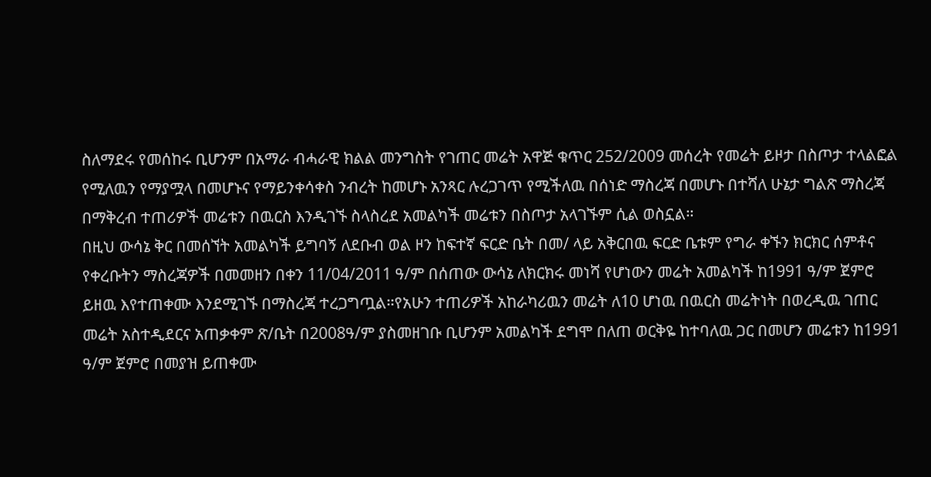ስለማደሩ የመሰከሩ ቢሆንም በአማራ ብሓራዊ ክልል መንግስት የገጠር መሬት አዋጅ ቁጥር 252/2009 መሰረት የመሬት ይዞታ በስጦታ ተላልፎል የሚለዉን የማያሟላ በመሆኑና የማይንቀሳቀስ ንብረት ከመሆኑ አንጻር ሉረጋገጥ የሚችለዉ በሰነድ ማስረጃ በመሆኑ በተሻለ ሁኔታ ግልጽ ማስረጃ በማቅረብ ተጠሪዎች መሬቱን በዉርስ እንዲገኙ ስላስረደ አመልካች መሬቱን በስጦታ አላገኙም ሲል ወስኗል።
በዚህ ውሳኔ ቅር በመሰኘት አመልካች ይግባኝ ለደቡብ ወል ዞን ከፍተኛ ፍርድ ቤት በመ/ ላይ አቅርበዉ ፍርድ ቤቱም የግራ ቀኙን ክርክር ሰምቶና የቀረቡትን ማስረጃዎች በመመዘን በቀን 11/04/2011 ዓ/ም በሰጠው ውሳኔ ለክርክሩ መነሻ የሆነውን መሬት አመልካች ከ1991 ዓ/ም ጀምሮ ይዘዉ እየተጠቀሙ እንደሚገኙ በማስረጃ ተረጋግጧል።የአሁን ተጠሪዎች አከራካሪዉን መሬት ለ10 ሆነዉ በዉርስ መሬትነት በወረዲዉ ገጠር መሬት አስተዲደርና አጠቃቀም ጽ/ቤት በ2008ዓ/ም ያስመዘገቡ ቢሆንም አመልካች ደግሞ በለጠ ወርቅዬ ከተባለዉ ጋር በመሆን መሬቱን ከ1991 ዓ/ም ጀምሮ በመያዝ ይጠቀሙ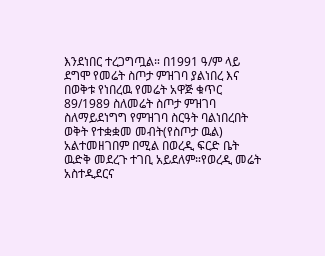እንደነበር ተረጋግጧል። በ1991 ዓ/ም ላይ ደግሞ የመሬት ስጦታ ምዝገባ ያልነበረ እና በወቅቱ የነበረዉ የመሬት አዋጅ ቁጥር 89/1989 ስለመሬት ስጦታ ምዝገባ ስለማይደነግግ የምዝገባ ስርዓት ባልነበረበት ወቅት የተቋቋመ መብት(የስጦታ ዉል) አልተመዘገበም በሚል በወረዲ ፍርድ ቤት ዉድቅ መደረጉ ተገቢ አይደለም።የወረዲ መሬት አስተዲደርና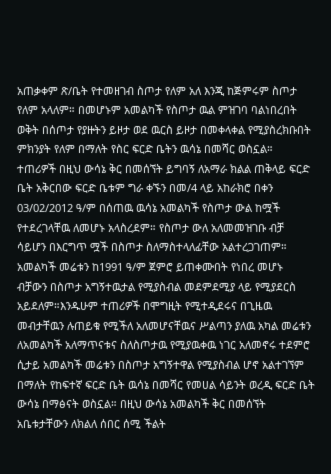አጠቃቀም ጽ/ቤት የተመዘገብ ስጦታ የለም አለ እንጂ ከጅምሩም ስጦታ የለም አላለም። በመሆኑም አመልካች የስጦታ ዉል ምዝገባ ባልነበረበት ወቅት በሰጦታ የያዙትን ይዞታ ወደ ዉርስ ይዞታ በመቀላቀል የሚያስረክቡበት ምክንያት የለም በማለት የስር ፍርድ ቤትን ዉሳኔ በመሻር ወስኗል።
ተጠሪዎች በዚህ ውሳኔ ቅር በመሰኘት ይግባኝ ለአማራ ክልል ጠቅላይ ፍርድ ቤት አቅርበው ፍርድ ቤቱም ግራ ቀኙን በመ/4 ላይ አከራክሮ በቀን 03/02/2012 ዓ/ም በሰጠዉ ዉሳኔ አመልካች የስጦታ ውል ከሟች የተደረገላቸዉ ለመሆኑ አላስረደም። የስጦታ ውለ አለመመዝገቡ ብቻ ሳይሆን በእርግጥ ሟች በስጦታ ስለማስተላለፊቸው አልተረጋገጠም። አመልካች መሬቱን ከ1991 ዓ/ም ጀምሮ ይጠቀሙበት የነበረ መሆኑ ብቻውን በስጦታ አግኝተዉታል የሚያስብል መደምደሚያ ላይ የሚያደርስ አይደለም።እንዱሁም ተጠሪዎች በሞግዚት የሚተዲደሩና በጊዜዉ መብታቸዉን ሉጠይቁ የሚችለ አለመሆናቸዉና ሥልጣን ያለዉ አካል መሬቱን ለአመልካች አለማጥናቱና ስለስጦታዉ የሚያዉቀዉ ነገር አለመኖሩ ተደምሮ ሲታይ አመልካች መሬቱን በስጦታ አግኝተዋል የሚያስብል ሆኖ አልተገኘም በማለት የከፍተኛ ፍርድ ቤት ዉሳኔ በመሻር የመሀል ሳይንት ወረዲ ፍርድ ቤት ውሳኔ በማፅናት ወስኗል። በዚህ ውሳኔ አመልካች ቅር በመሰኘት አቤቱታቸውን ለክልለ ሰበር ሰሚ ችልት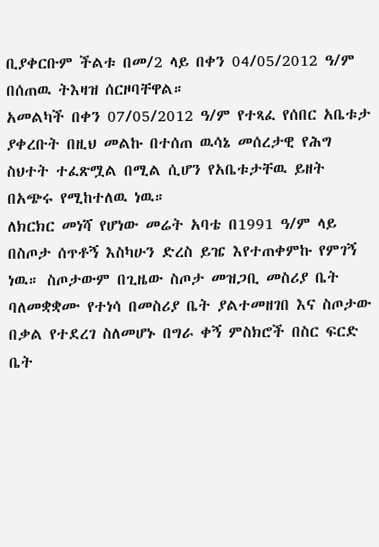ቢያቀርቡም ችልቱ በመ/2 ላይ በቀን 04/05/2012 ዓ/ም በሰጠዉ ትእዛዝ ሰርዞባቸዋል።
አመልካች በቀን 07/05/2012 ዓ/ም የተጻፈ የሰበር አቤቱታ ያቀረቡት በዚህ መልኩ በተሰጠ ዉሳኔ መሰረታዊ የሕግ ስህተት ተፈጽሟል በሚል ሲሆን የአቤቱታቸዉ ይዘት በአጭሩ የሚከተለዉ ነዉ።
ለክርክር መነሻ የሆነው መሬት አባቴ በ1991 ዓ/ም ላይ በስጦታ ሰጥቶኝ እስካሁን ድረስ ይዤ እየተጠቀምኩ የምገኝ ነዉ። ስጦታውም በጊዜው ስጦታ መዝጋቢ መስሪያ ቤት ባለመቋቋሙ የተነሳ በመስሪያ ቤት ያልተመዘገበ እና ስጦታው በቃል የተደረገ ስለመሆኑ በግራ ቀኝ ምስክሮች በስር ፍርድ ቤት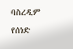ባስረዲም የሰነድ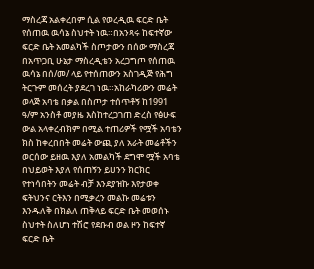ማስረጃ አልቀረበም ሲል የወረዲዉ ፍርድ ቤት የሰጠዉ ዉሳኔ ስህተት ነዉ።በአንጻሩ ከፍተኛው ፍርድ ቤት አመልካች ስጦታውን በሰው ማስረጃ በአጥጋቢ ሁኔታ ማስረዲቴን አረጋግጦ የሰጠዉ ዉሳኔ በሰ/መ/ ላይ የተሰጠውን አስገዲጅ የሕግ ትርጉም መሰረት ያደረገ ነዉ።አከራካሪውን መሬት ወላጅ አባቴ በቃል በስጦታ ተሰጥቶኝ ከ1991 ዓ/ም አንስቶ መያዜ እስከተረጋገጠ ድረስ የፅሁፍ ውል አላቀረብክም በሚል ተጠሪዎች የሟች አባቴን ክስ ከቀረበበት መሬት ውጪ ያለ አራት መሬቶችን ወርሰው ይዘዉ እያለ አመልካች ደግሞ ሟች አባቴ በህይወት እያለ የሰጠኝን ይሀንን ክርክር የተነሳበትን መሬት ብቻ እንደያዝኩ እየታወቀ ፍትህንና ርትእን በሚቃረን መልኩ መሬቱን እንዱለቅ በክልለ ጠቅላይ ፍርድ ቤት መወሰኑ ስህተት ስለሆነ ተሽሮ የደቡብ ወል ዞን ከፍተኛ ፍርድ ቤት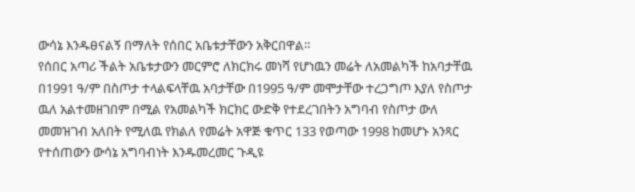ውሳኔ እንዱፀናልኝ በማለት የሰበር አቤቱታቸውን አቅርበዋል።
የሰበር አጣሪ ችልት አቤቱታውን መርምሮ ለክርክሩ መነሻ የሆነዉን መሬት ለአመልካች ከአባታቸዉ በ1991 ዓ/ም በስጦታ ተላልፍላቸዉ አባታቸው በ1995 ዓ/ም መሞታቸው ተረጋግጦ እያለ የስጦታ ዉለ አልተመዘገበም በሚል የአመልካች ክርክር ውድቅ የተደረገበትን አግባብ የስጦታ ውለ መመዝገብ አለበት የሚለዉ የክልለ የመሬት አዋጅ ቁጥር 133 የወጣው 1998 ከመሆኑ አንጻር የተሰጠውን ውሳኔ አግባብነት እንዱመረመር ጉዲዩ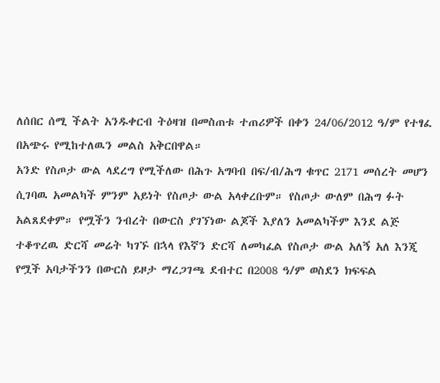ለሰበር ሰሚ ችልት አንዱቀርብ ትዕዛዝ በመስጠቱ ተጠሪዎች በቀን 24/06/2012 ዓ/ም የተፃፈ በአጭሩ የሚከተለዉን መልስ አቅርበዋል።
አንድ የስጦታ ውል ላደረግ የሚችለው በሕጉ አግባብ በፍ/ብ/ሕግ ቁጥር 2171 መሰረት መሆን ሲገባዉ አመልካች ምንም አይነት የስጦታ ውል አላቀረቡም። የስጦታ ውለም በሕግ ፉት አልጸደቀም። የሟችን ንብረት በውርስ ያገኘነው ልጆች እያለን አመልካችም እንደ ልጅ ተቆጥረዉ ድርሻ መሬት ካገኙ በኋላ የእኛን ድርሻ ለመካፈል የስጦታ ውል አለኝ አለ እንጂ የሟች አባታችንን በውርስ ይዞታ ማረጋገጫ ደብተር በ2008 ዓ/ም ወስደን ክፍፍል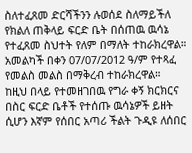ስለተፈጸመ ድርሻችንን ሉወሰደ ስለማይችለ የክልለ ጠቅላይ ፍርድ ቤት በሰጠዉ ዉሳኔ የተፈጸመ ስህተት የለም በማለት ተከራክረዋል። አመልካች በቀን 07/07/2012 ዓ/ም የተጻፈ የመልስ መልስ በማቅረብ ተከራክረዋል።
ከዚህ በላይ የተመዘገበዉ የግራ ቀኝ ክርክርና በስር ፍርድ ቤቶች የተሰጡ ዉሳኔዎች ይዘት ሲሆን እኛም የሰበር አጣሪ ችልት ጉዲዩ ለሰበር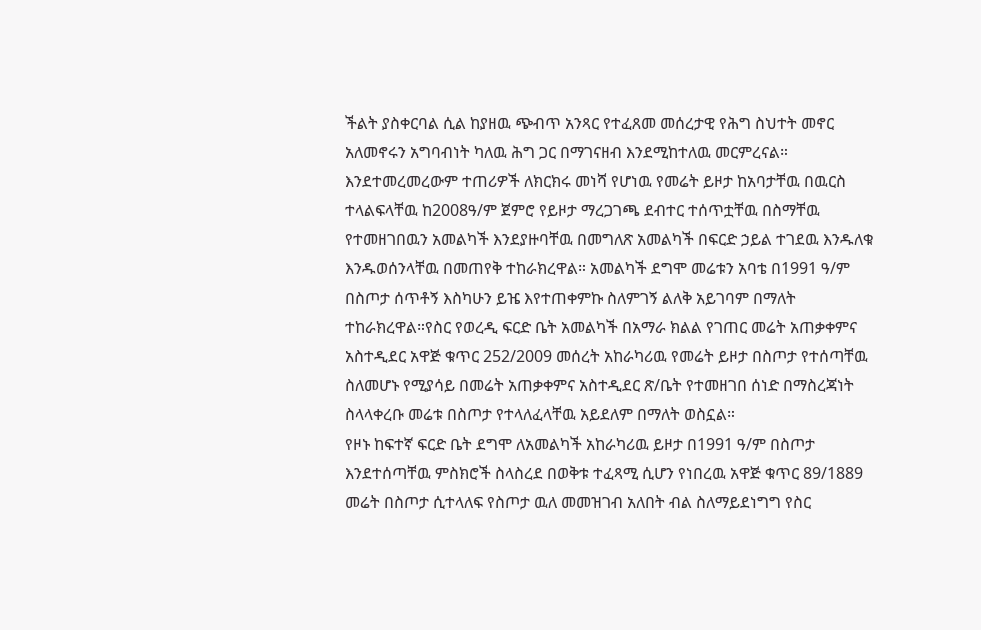ችልት ያስቀርባል ሲል ከያዘዉ ጭብጥ አንጻር የተፈጸመ መሰረታዊ የሕግ ስህተት መኖር አለመኖሩን አግባብነት ካለዉ ሕግ ጋር በማገናዘብ እንደሚከተለዉ መርምረናል።
እንደተመረመረውም ተጠሪዎች ለክርክሩ መነሻ የሆነዉ የመሬት ይዞታ ከአባታቸዉ በዉርስ ተላልፍላቸዉ ከ2008ዓ/ም ጀምሮ የይዞታ ማረጋገጫ ደብተር ተሰጥቷቸዉ በስማቸዉ የተመዘገበዉን አመልካች እንደያዙባቸዉ በመግለጽ አመልካች በፍርድ ኃይል ተገደዉ እንዱለቁ እንዱወሰንላቸዉ በመጠየቅ ተከራክረዋል። አመልካች ደግሞ መሬቱን አባቴ በ1991 ዓ/ም በስጦታ ሰጥቶኝ እስካሁን ይዤ እየተጠቀምኩ ስለምገኝ ልለቅ አይገባም በማለት ተከራክረዋል።የስር የወረዲ ፍርድ ቤት አመልካች በአማራ ክልል የገጠር መሬት አጠቃቀምና አስተዲደር አዋጅ ቁጥር 252/2009 መሰረት አከራካሪዉ የመሬት ይዞታ በስጦታ የተሰጣቸዉ ስለመሆኑ የሚያሳይ በመሬት አጠቃቀምና አስተዲደር ጽ/ቤት የተመዘገበ ሰነድ በማስረጃነት ስላላቀረቡ መሬቱ በስጦታ የተላለፈላቸዉ አይደለም በማለት ወስኗል።
የዞኑ ከፍተኛ ፍርድ ቤት ደግሞ ለአመልካች አከራካሪዉ ይዞታ በ1991 ዓ/ም በስጦታ እንደተሰጣቸዉ ምስክሮች ስላስረደ በወቅቱ ተፈጻሚ ሲሆን የነበረዉ አዋጅ ቁጥር 89/1889 መሬት በስጦታ ሲተላለፍ የስጦታ ዉለ መመዝገብ አለበት ብል ስለማይደነግግ የስር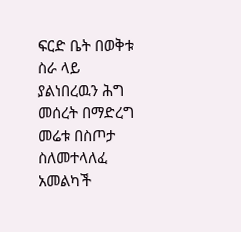ፍርድ ቤት በወቅቱ ስራ ላይ ያልነበረዉን ሕግ መሰረት በማድረግ መሬቱ በስጦታ ስለመተላለፈ አመልካች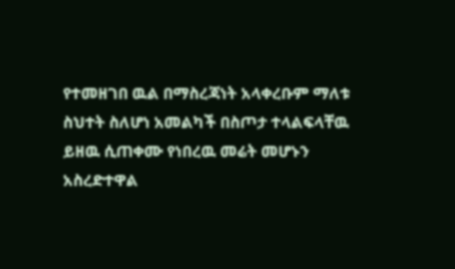የተመዘገበ ዉል በማስረጃነት አላቀረቡም ማለቱ ስህተት ስለሆነ አመልካች በስጦታ ተላልፍላቸዉ ይዘዉ ሲጠቀሙ የነበረዉ መሬት መሆኑን አስረድተዋል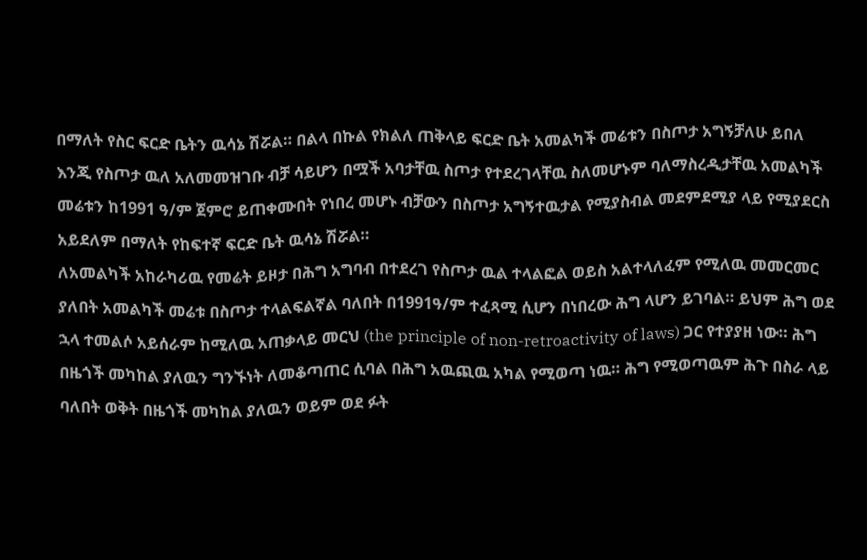በማለት የስር ፍርድ ቤትን ዉሳኔ ሽሯል። በልላ በኩል የክልለ ጠቅላይ ፍርድ ቤት አመልካች መሬቱን በስጦታ አግኝቻለሁ ይበለ እንጂ የስጦታ ዉለ አለመመዝገቡ ብቻ ሳይሆን በሟች አባታቸዉ ስጦታ የተደረገላቸዉ ስለመሆኑም ባለማስረዲታቸዉ አመልካች መሬቱን ከ1991 ዓ/ም ጀምሮ ይጠቀሙበት የነበረ መሆኑ ብቻውን በስጦታ አግኝተዉታል የሚያስብል መደምደሚያ ላይ የሚያደርስ አይደለም በማለት የከፍተኛ ፍርድ ቤት ዉሳኔ ሽሯል።
ለአመልካች አከራካሪዉ የመሬት ይዞታ በሕግ አግባብ በተደረገ የስጦታ ዉል ተላልፎል ወይስ አልተላለፈም የሚለዉ መመርመር ያለበት አመልካች መሬቱ በስጦታ ተላልፍልኛል ባለበት በ1991ዓ/ም ተፈጻሚ ሲሆን በነበረው ሕግ ላሆን ይገባል። ይህም ሕግ ወደ ኋላ ተመልሶ አይሰራም ከሚለዉ አጠቃላይ መርህ (the principle of non-retroactivity of laws) ጋር የተያያዘ ነው። ሕግ በዜጎች መካከል ያለዉን ግንኙነት ለመቆጣጠር ሲባል በሕግ አዉጪዉ አካል የሚወጣ ነዉ። ሕግ የሚወጣዉም ሕጉ በስራ ላይ ባለበት ወቅት በዜጎች መካከል ያለዉን ወይም ወደ ፉት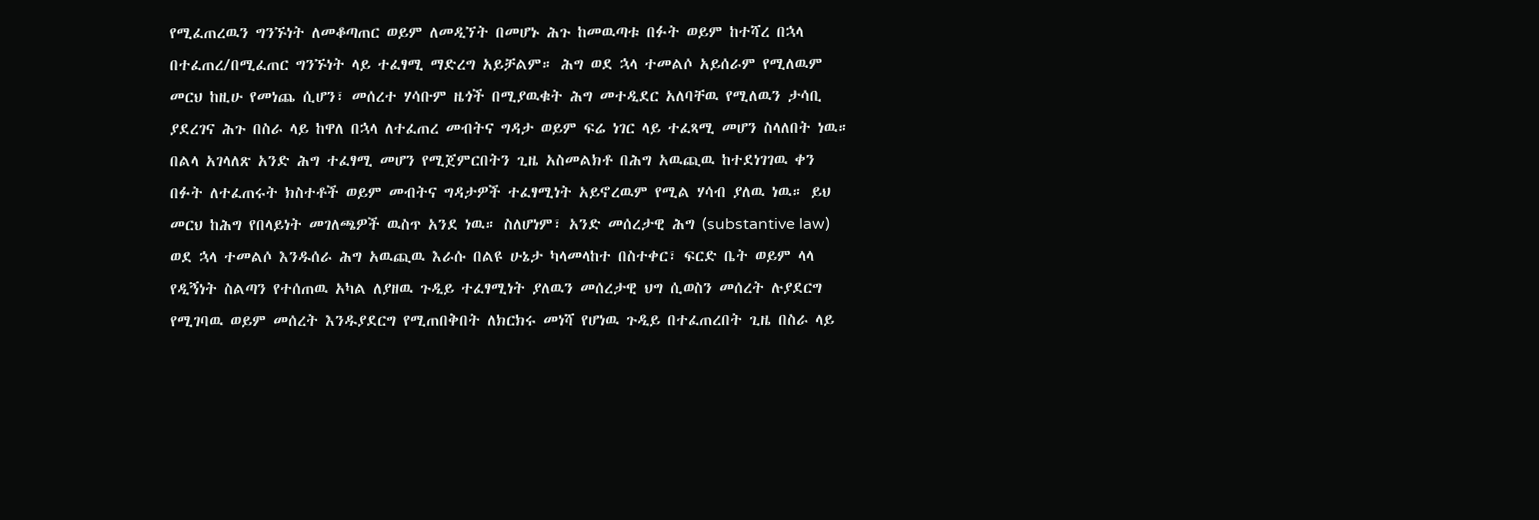የሚፈጠረዉን ግንኙነት ለመቆጣጠር ወይም ለመዲኘት በመሆኑ ሕጉ ከመዉጣቱ በፉት ወይም ከተሻረ በኋላ በተፈጠረ/በሚፈጠር ግንኙነት ላይ ተፈፃሚ ማድረግ አይቻልም። ሕግ ወደ ኋላ ተመልሶ አይሰራም የሚለዉም መርህ ከዚሁ የመነጨ ሲሆን፣ መሰረተ ሃሳቡም ዜጎች በሚያዉቁት ሕግ መተዲደር አለባቸዉ የሚለዉን ታሳቢ ያደረገና ሕጉ በስራ ላይ ከዋለ በኋላ ለተፈጠረ መብትና ግዳታ ወይም ፍሬ ነገር ላይ ተፈጻሚ መሆን ስላለበት ነዉ። በልላ አገላለጽ አንድ ሕግ ተፈፃሚ መሆን የሚጀምርበትን ጊዜ አስመልክቶ በሕግ አዉጪዉ ከተደነገገዉ ቀን በፉት ለተፈጠሩት ክስተቶች ወይም መብትና ግዳታዎች ተፈፃሚነት አይኖረዉም የሚል ሃሳብ ያለዉ ነዉ። ይህ መርህ ከሕግ የበላይነት መገለጫዎች ዉስጥ አንደ ነዉ። ስለሆነም፣ አንድ መሰረታዊ ሕግ (substantive law) ወደ ኋላ ተመልሶ እንዱሰራ ሕግ አዉጪዉ እራሱ በልዩ ሁኔታ ካላመላከተ በስተቀር፣ ፍርድ ቤት ወይም ላላ የዲኝነት ስልጣን የተሰጠዉ አካል ለያዘዉ ጉዲይ ተፈፃሚነት ያለዉን መሰረታዊ ህግ ሲወስን መሰረት ሉያደርግ የሚገባዉ ወይም መሰረት እንዱያደርግ የሚጠበቅበት ለክርክሩ መነሻ የሆነዉ ጉዲይ በተፈጠረበት ጊዜ በስራ ላይ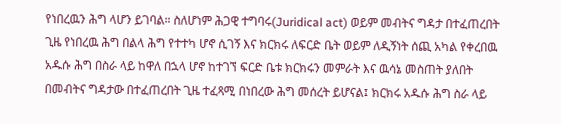የነበረዉን ሕግ ላሆን ይገባል። ስለሆነም ሕጋዊ ተግባሩ(Juridical act) ወይም መብትና ግዳታ በተፈጠረበት ጊዜ የነበረዉ ሕግ በልላ ሕግ የተተካ ሆኖ ሲገኝ እና ክርክሩ ለፍርድ ቤት ወይም ለዲኝነት ሰጪ አካል የቀረበዉ አዱሱ ሕግ በስራ ላይ ከዋለ በኋላ ሆኖ ከተገኘ ፍርድ ቤቱ ክርክሩን መምራት እና ዉሳኔ መስጠት ያለበት በመብትና ግዳታው በተፈጠረበት ጊዜ ተፈጻሚ በነበረው ሕግ መሰረት ይሆናል፤ ክርክሩ አዱሱ ሕግ ስራ ላይ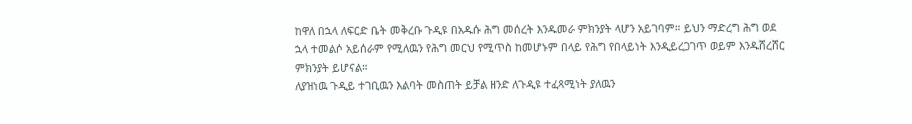ከዋለ በኋላ ለፍርድ ቤት መቅረቡ ጉዲዩ በአዱሱ ሕግ መሰረት እንዱመራ ምክንያት ላሆን አይገባም። ይህን ማድረግ ሕግ ወደ ኋላ ተመልሶ አይሰራም የሚለዉን የሕግ መርህ የሚጥስ ከመሆኑም በላይ የሕግ የበላይነት እንዲይረጋገጥ ወይም እንዱሸረሸር ምክንያት ይሆናል።
ለያዝነዉ ጉዲይ ተገቢዉን እልባት መስጠት ይቻል ዘንድ ለጉዲዩ ተፈጻሚነት ያለዉን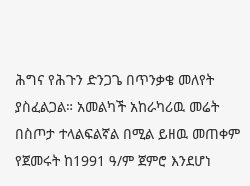ሕግና የሕጉን ድንጋጌ በጥንቃቄ መለየት ያስፈልጋል። አመልካች አከራካሪዉ መሬት በስጦታ ተላልፍልኛል በሚል ይዘዉ መጠቀም የጀመሩት ከ1991 ዓ/ም ጀምሮ እንደሆነ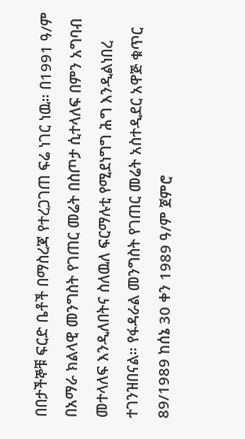በበታችኞቹ ፍርድ ቤቶች በማስረጃ የተረጋገጠ ፍሬ ነገር ነዉ። በ1991 ዓ/ም በአማራ ክልላዊ መንግስት የገጠር መሬት በስጦታ ሲተላለፍ በምን አግባብ መተላለፍ እንዲለበትና ስለዉለ ፍርማሉቲ የሚደነግግ ሕግ እንዲልነበረ ተገንዝበናል። የፋዳራል መንግስት የገጠር መሬት አስተዲደር አዋጅ ቁጥር 89/1989 ከሰኔ 30 ቀን 1989 ዓ/ም ጀምሮ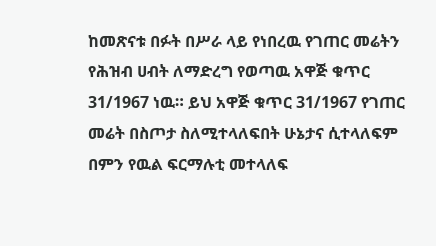ከመጽናቱ በፉት በሥራ ላይ የነበረዉ የገጠር መሬትን የሕዝብ ሀብት ለማድረግ የወጣዉ አዋጅ ቁጥር 31/1967 ነዉ። ይህ አዋጅ ቁጥር 31/1967 የገጠር መሬት በስጦታ ስለሚተላለፍበት ሁኔታና ሲተላለፍም በምን የዉል ፍርማሉቲ መተላለፍ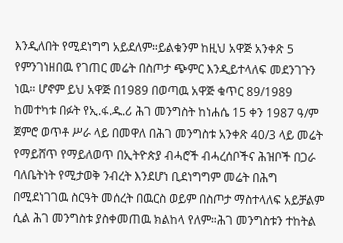እንዲለበት የሚደነግግ አይደለም።ይልቁንም ከዚህ አዋጅ አንቀጽ 5 የምንገነዘበዉ የገጠር መሬት በስጦታ ጭምር እንዲይተላለፍ መደንገጉን ነዉ። ሆኖም ይህ አዋጅ በ1989 በወጣዉ አዋጅ ቁጥር 89/1989 ከመተካቱ በፉት የኢ.ፋ.ዱ.ሪ ሕገ መንግስት ከነሐሴ 15 ቀን 1987 ዓ/ም ጀምሮ ወጥቶ ሥራ ላይ በመዋለ በሕገ መንግስቱ አንቀጽ 40/3 ላይ መሬት የማይሸጥ የማይለወጥ በኢትዮጵያ ብሓሮች ብሓረሰቦችና ሕዝቦች በጋራ ባለቤትነት የሚታወቅ ንብረት እንደሆነ ቢደነግግም መሬት በሕግ በሚደነገገዉ ስርዓት መሰረት በዉርስ ወይም በስጦታ ማስተላለፍ አይቻልም ሲል ሕገ መንግስቱ ያስቀመጠዉ ክልከላ የለም።ሕገ መንግስቱን ተከትል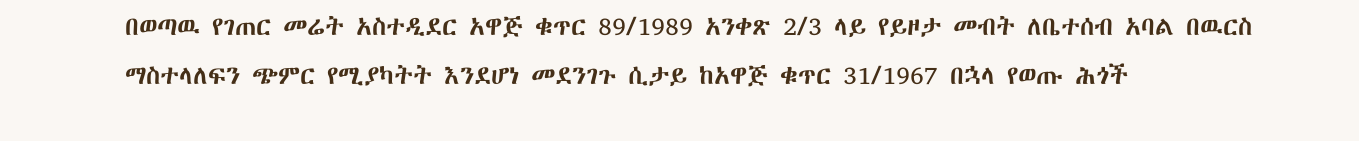በወጣዉ የገጠር መሬት አስተዲደር አዋጅ ቁጥር 89/1989 አንቀጽ 2/3 ላይ የይዞታ መብት ለቤተሰብ አባል በዉርስ ማስተላለፍን ጭምር የሚያካትት እንደሆነ መደንገጉ ሲታይ ከአዋጅ ቁጥር 31/1967 በኋላ የወጡ ሕጎች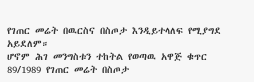የገጠር መሬት በዉርስና በስጦታ እንዲይተላለፍ የሚያግደ አይደለም።
ሆኖም ሕገ መንግስቱን ተከትል የወጣዉ አዋጅ ቁጥር 89/1989 የገጠር መሬት በስጦታ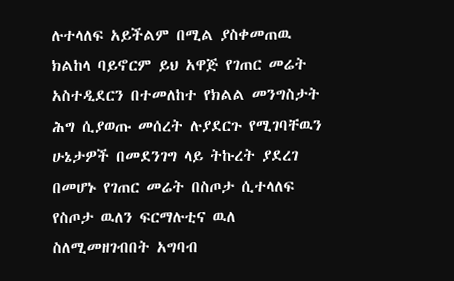ሉተላለፍ አይችልም በሚል ያስቀመጠዉ ክልከላ ባይኖርም ይህ አዋጅ የገጠር መሬት አስተዲደርን በተመለከተ የክልል መንግስታት ሕግ ሲያወጡ መሰረት ሉያደርጉ የሚገባቸዉን ሁኔታዎች በመደንገግ ላይ ትኩረት ያደረገ በመሆኑ የገጠር መሬት በስጦታ ሲተላለፍ የስጦታ ዉለን ፍርማሉቲና ዉለ ስለሚመዘገብበት አግባብ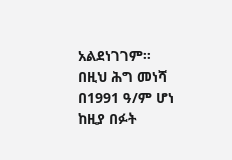አልደነገገም። በዚህ ሕግ መነሻ በ1991 ዓ/ም ሆነ ከዚያ በፉት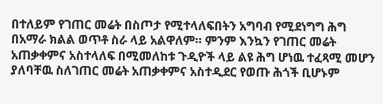በተለይም የገጠር መሬት በስጦታ የሚተላለፍበትን አግባብ የሚደነግግ ሕግ በአማራ ክልል ወጥቶ ስራ ላይ አልዋለም። ምንም እንኳን የገጠር መሬት አጠቃቀምና አስተላለፍ በሚመለከቱ ጉዲዮች ላይ ልዩ ሕግ ሆነዉ ተፈጻሚ መሆን ያለባቸዉ ስለገጠር መሬት አጠቃቀምና አስተዲደር የወጡ ሕጎች ቢሆኑም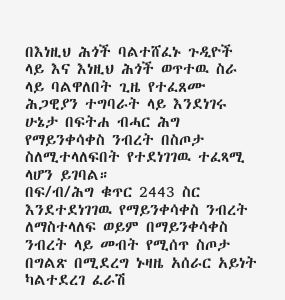በእነዚህ ሕጎች ባልተሸፈኑ ጉዲዮች ላይ እና እነዚህ ሕጎች ወጥተዉ ስራ ላይ ባልዋለበት ጊዜ የተፈጸሙ ሕጋዊያን ተግባራት ላይ እንደነገሩ ሁኔታ በፍትሐ ብሓር ሕግ የማይንቀሳቀስ ንብረት በስጦታ ስለሚተላለፍበት የተደነገገዉ ተፈጻሚ ላሆን ይገባል።
በፍ/ብ/ሕግ ቁጥር 2443 ስር እንደተደነገገዉ የማይንቀሳቀስ ንብረት ለማስተላለፍ ወይም በማይንቀሳቀስ ንብረት ላይ መብት የሚሰጥ ስጦታ በግልጽ በሚደረግ ኑዛዜ አሰራር አይነት ካልተደረገ ፈራሽ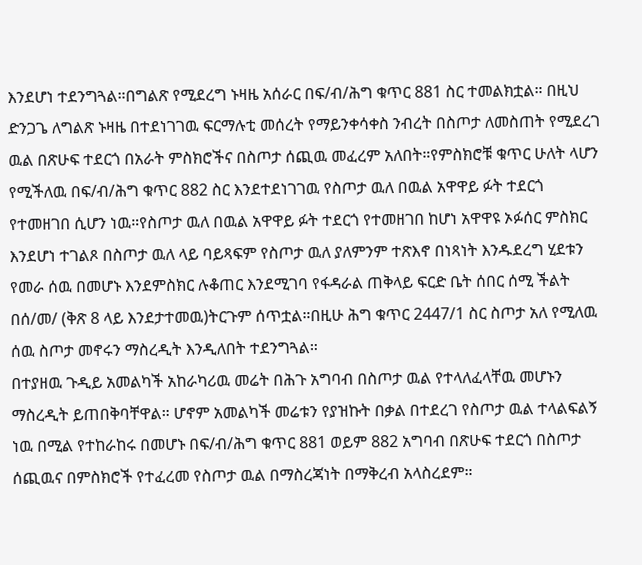እንደሆነ ተደንግጓል።በግልጽ የሚደረግ ኑዛዜ አሰራር በፍ/ብ/ሕግ ቁጥር 881 ስር ተመልክቷል። በዚህ ድንጋጌ ለግልጽ ኑዛዜ በተደነገገዉ ፍርማሉቲ መሰረት የማይንቀሳቀስ ንብረት በስጦታ ለመስጠት የሚደረገ ዉል በጽሁፍ ተደርጎ በአራት ምስክሮችና በስጦታ ሰጪዉ መፈረም አለበት።የምስክሮቹ ቁጥር ሁለት ላሆን የሚችለዉ በፍ/ብ/ሕግ ቁጥር 882 ስር እንደተደነገገዉ የስጦታ ዉለ በዉል አዋዋይ ፉት ተደርጎ የተመዘገበ ሲሆን ነዉ።የስጦታ ዉለ በዉል አዋዋይ ፉት ተደርጎ የተመዘገበ ከሆነ አዋዋዩ ኦፉሰር ምስክር እንደሆነ ተገልጾ በስጦታ ዉለ ላይ ባይጻፍም የስጦታ ዉለ ያለምንም ተጽእኖ በነጻነት እንዱደረግ ሂደቱን የመራ ሰዉ በመሆኑ እንደምስክር ሉቆጠር እንደሚገባ የፋዳራል ጠቅላይ ፍርድ ቤት ሰበር ሰሚ ችልት በሰ/መ/ (ቅጽ 8 ላይ እንደታተመዉ)ትርጉም ሰጥቷል።በዚሁ ሕግ ቁጥር 2447/1 ስር ስጦታ አለ የሚለዉ ሰዉ ስጦታ መኖሩን ማስረዲት እንዲለበት ተደንግጓል።
በተያዘዉ ጉዲይ አመልካች አከራካሪዉ መሬት በሕጉ አግባብ በስጦታ ዉል የተላለፈላቸዉ መሆኑን ማስረዲት ይጠበቅባቸዋል። ሆኖም አመልካች መሬቱን የያዝኩት በቃል በተደረገ የስጦታ ዉል ተላልፍልኝ ነዉ በሚል የተከራከሩ በመሆኑ በፍ/ብ/ሕግ ቁጥር 881 ወይም 882 አግባብ በጽሁፍ ተደርጎ በስጦታ ሰጪዉና በምስክሮች የተፈረመ የስጦታ ዉል በማስረጃነት በማቅረብ አላስረደም።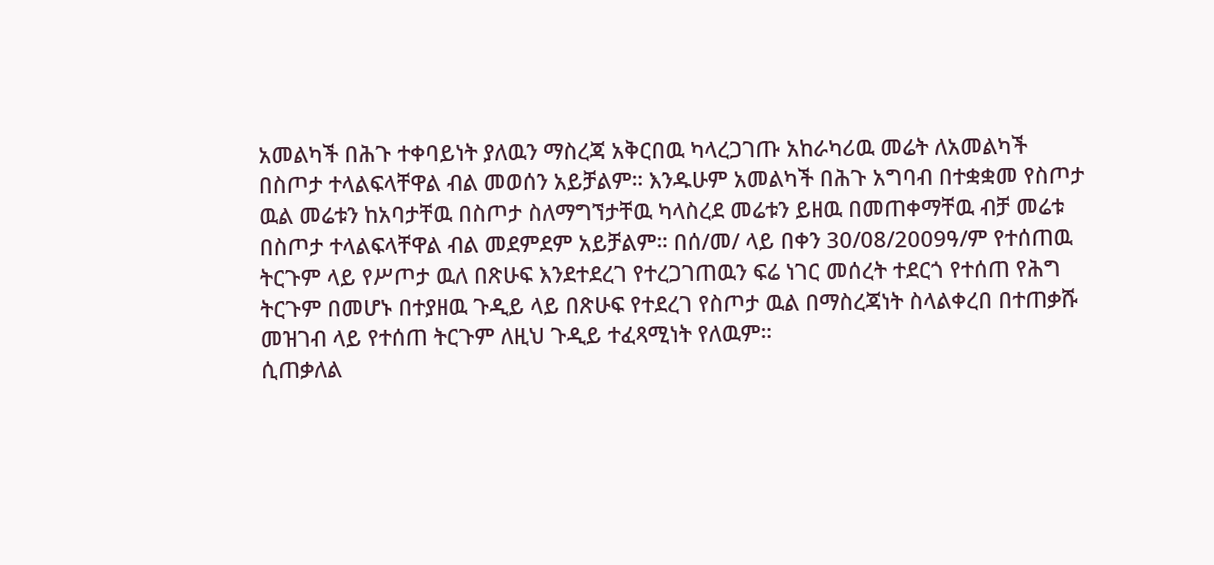አመልካች በሕጉ ተቀባይነት ያለዉን ማስረጃ አቅርበዉ ካላረጋገጡ አከራካሪዉ መሬት ለአመልካች በስጦታ ተላልፍላቸዋል ብል መወሰን አይቻልም። እንዱሁም አመልካች በሕጉ አግባብ በተቋቋመ የስጦታ ዉል መሬቱን ከአባታቸዉ በስጦታ ስለማግኘታቸዉ ካላስረደ መሬቱን ይዘዉ በመጠቀማቸዉ ብቻ መሬቱ በስጦታ ተላልፍላቸዋል ብል መደምደም አይቻልም። በሰ/መ/ ላይ በቀን 30/08/2009ዓ/ም የተሰጠዉ ትርጉም ላይ የሥጦታ ዉለ በጽሁፍ እንደተደረገ የተረጋገጠዉን ፍሬ ነገር መሰረት ተደርጎ የተሰጠ የሕግ ትርጉም በመሆኑ በተያዘዉ ጉዲይ ላይ በጽሁፍ የተደረገ የስጦታ ዉል በማስረጃነት ስላልቀረበ በተጠቃሹ መዝገብ ላይ የተሰጠ ትርጉም ለዚህ ጉዲይ ተፈጻሚነት የለዉም።
ሲጠቃለል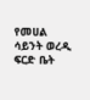የመሀል ሳይንት ወረዲ ፍርድ ቤት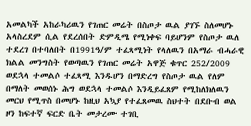አመልካች አከራካሪዉን የገጠር መሬት በስጦታ ዉል ያገኙ ስለመሆኑ አላስረደም ሲል የደረሰበት ድምዲሜ የሚነቀፍ ባይሆንም የስጦታ ዉለ ተደረገ በተባለበት በ1991ዓ/ም ተፈጻሚነት የላለዉን በአማራ ብሓራዊ ክልል መንግስት የወጣዉን የገጠር መሬት አዋጅ ቁጥር 252/2009 ወደኋላ ተመልሶ ተፈጻሚ እንዱሆን በማድረግ የስጦታ ዉል የለም በማለት መወሰኑ ሕግ ወደኋላ ተመልሶ እንዲይፈጸም የሚከለክለዉን መርህ የሚጥስ በመሆኑ ከዚህ አኳያ የተፈጸመዉ ስህተት በደቡብ ወል ዞን ከፍተኛ ፍርድ ቤት መታረሙ ተገቢ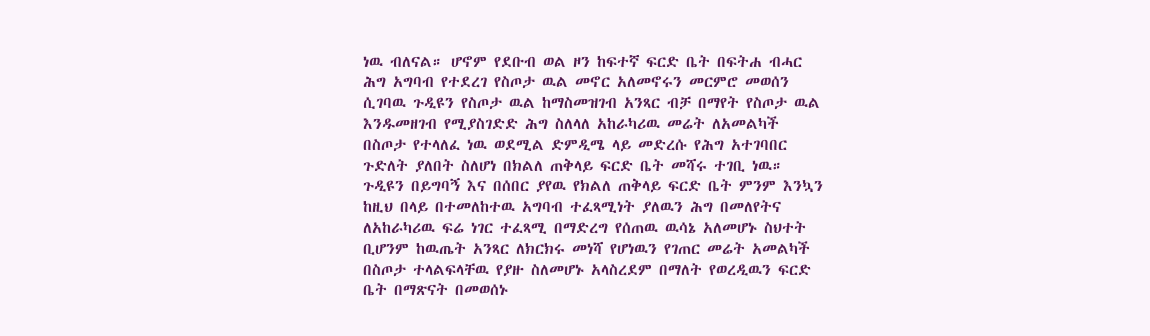ነዉ ብለናል። ሆኖም የደቡብ ወል ዞን ከፍተኛ ፍርድ ቤት በፍትሐ ብሓር ሕግ አግባብ የተደረገ የስጦታ ዉል መኖር አለመኖሩን መርምሮ መወሰን ሲገባዉ ጉዲዩን የስጦታ ዉል ከማስመዝገብ አንጻር ብቻ በማየት የስጦታ ዉል እንዱመዘገብ የሚያስገድድ ሕግ ስለላለ አከራካሪዉ መሬት ለአመልካች በስጦታ የተላለፈ ነዉ ወደሚል ድምዲሜ ላይ መድረሱ የሕግ አተገባበር ጉድለት ያለበት ስለሆነ በክልለ ጠቅላይ ፍርድ ቤት መሻሩ ተገቢ ነዉ። ጉዲዩን በይግባኝ እና በሰበር ያየዉ የክልለ ጠቅላይ ፍርድ ቤት ምንም እንኳን ከዚህ በላይ በተመለከተዉ አግባብ ተፈጻሚነት ያለዉን ሕግ በመለየትና ለአከራካሪዉ ፍሬ ነገር ተፈጻሚ በማድረግ የሰጠዉ ዉሳኔ አለመሆኑ ስህተት ቢሆንም ከዉጤት አንጻር ለክርክሩ መነሻ የሆነዉን የገጠር መሬት አመልካች በስጦታ ተላልፍላቸዉ የያዙ ስለመሆኑ አላስረደም በማለት የወረዲዉን ፍርድ ቤት በማጽናት በመወሰኑ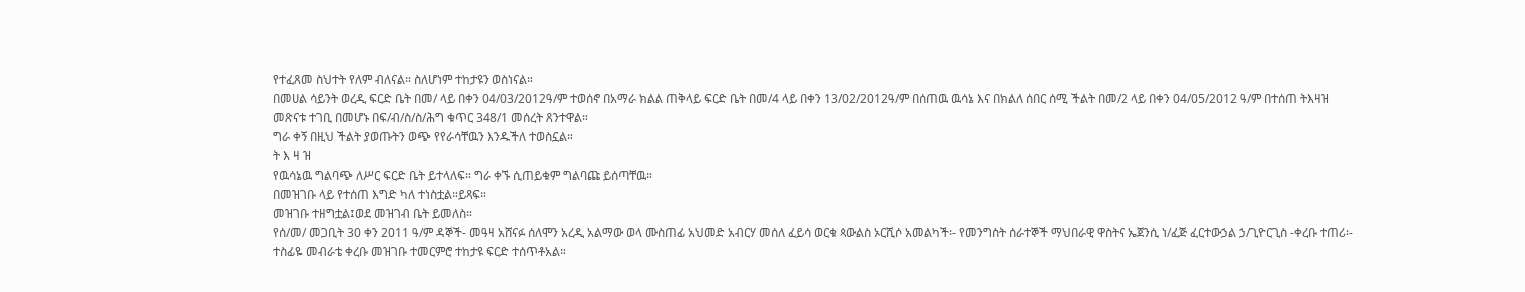የተፈጸመ ስህተት የለም ብለናል። ስለሆነም ተከታዩን ወስነናል።
በመሀል ሳይንት ወረዲ ፍርድ ቤት በመ/ ላይ በቀን 04/03/2012ዓ/ም ተወሰኖ በአማራ ክልል ጠቅላይ ፍርድ ቤት በመ/4 ላይ በቀን 13/02/2012ዓ/ም በሰጠዉ ዉሳኔ እና በክልለ ሰበር ሰሚ ችልት በመ/2 ላይ በቀን 04/05/2012 ዓ/ም በተሰጠ ትእዛዝ መጽናቱ ተገቢ በመሆኑ በፍ/ብ/ስ/ስ/ሕግ ቁጥር 348/1 መሰረት ጸንተዋል።
ግራ ቀኝ በዚህ ችልት ያወጡትን ወጭ የየራሳቸዉን እንዱችለ ተወስኗል።
ት እ ዛ ዝ
የዉሳኔዉ ግልባጭ ለሥር ፍርድ ቤት ይተላለፍ። ግራ ቀኙ ሲጠይቁም ግልባጩ ይሰጣቸዉ።
በመዝገቡ ላይ የተሰጠ እግድ ካለ ተነስቷል።ይጻፍ።
መዝገቡ ተዘግቷል፤ወደ መዝገብ ቤት ይመለስ።
የሰ/መ/ መጋቢት 30 ቀን 2011 ዓ/ም ዳኞች- መዓዛ አሸናፉ ሰለሞን አረዲ አልማው ወላ ሙስጠፊ አህመድ አብርሃ መሰለ ፈይሳ ወርቁ ጳውልስ ኦርሺሶ አመልካች፡- የመንግስት ሰራተኞች ማህበራዊ ዋስትና ኤጀንሲ ነ/ፈጅ ፈርተውኃል ኃ/ጊዮርጊስ -ቀረቡ ተጠሪ፡- ተስፊዬ መብራቴ ቀረቡ መዝገቡ ተመርምሮ ተከታዩ ፍርድ ተሰጥቶአል።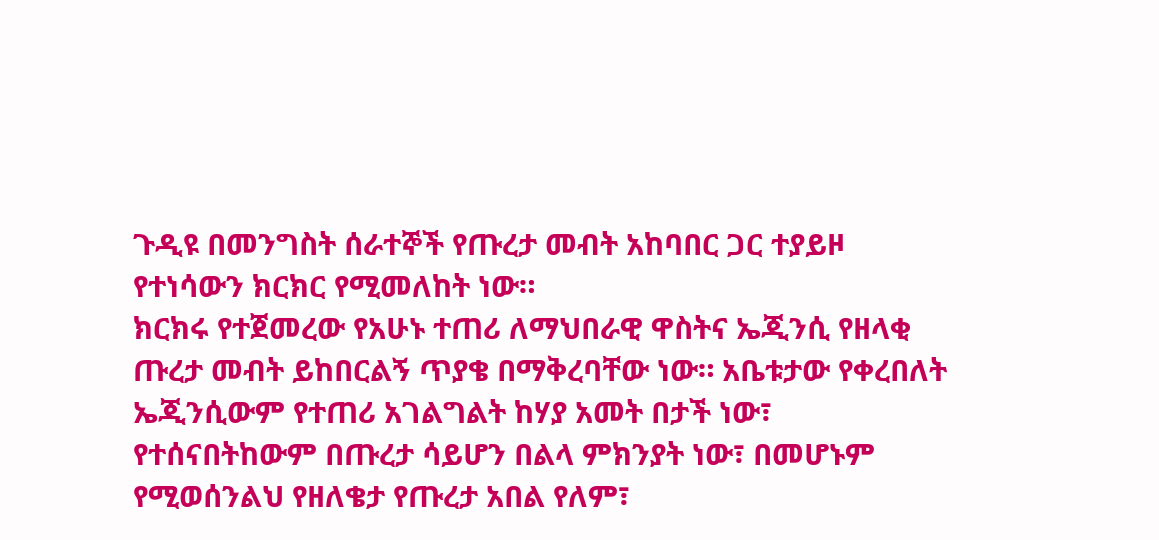ጉዲዩ በመንግስት ሰራተኞች የጡረታ መብት አከባበር ጋር ተያይዞ የተነሳውን ክርክር የሚመለከት ነው።
ክርክሩ የተጀመረው የአሁኑ ተጠሪ ለማህበራዊ ዋስትና ኤጂንሲ የዘላቂ ጡረታ መብት ይከበርልኝ ጥያቄ በማቅረባቸው ነው። አቤቱታው የቀረበለት ኤጂንሲውም የተጠሪ አገልግልት ከሃያ አመት በታች ነው፣ የተሰናበትከውም በጡረታ ሳይሆን በልላ ምክንያት ነው፣ በመሆኑም የሚወሰንልህ የዘለቄታ የጡረታ አበል የለም፣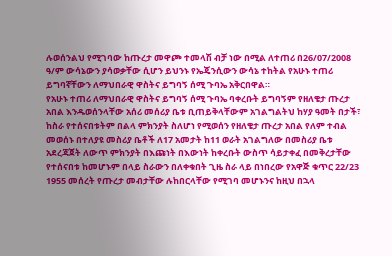ሉወሰንልህ የሚገባው ከጡረታ መዋጮ ተመላሽ ብቻ ነው በሚል ለተጠሪ በ26/07/2008 ዓ/ም ውሳኔውን ያሳወቃቸው ሲሆን ይህንኑ የኤጄንሲውን ውሳኔ ተከትል የአሁኑ ተጠሪ ይግባኛቸውን ለማህበራዊ ዋስትና ይግባኝ ሰሚ ጉባኤ አቅርበዋል።
የአሁኑ ተጠሪ ለማህበራዊ ዋስትና ይግባኝ ሰሚ ጉባኤ ባቀረቡት ይግባኝም የዘለቄታ ጡረታ አበል እንዱወሰንላቸው አሰሪ መሰሪያ ቤቱ ቢጠይቅላቸውም አገልግልትህ ከሃያ ዓመት በታች፣ ከስራ የተሰናበቱትም በልላ ምክንያት ስለሆነ የሚወሰን የዘለቄታ ጡረታ አበል የለም ተብል መወሰኑ በተለያዩ መስሪያ ቤቶች ለ17 አመታት ከ11 ወራት አገልግለው በመስሪያ ቤቱ አደረጃጀት ለውጥ ምክንያት በእጩነት በእውነት ከቀረቡት ውስጥ ሳይታቀፈ በመቅረታቸው የተሰናበቱ ከመሆኑም በላይ ስራውን በለቀቁበት ጊዜ ስራ ላይ በነበረው የአዋጅ ቁጥር 22/23 1955 መሰረት የጡረታ መብታቸው ሉከበርላቸው የሚገባ መሆኑንና ከዚህ በኋላ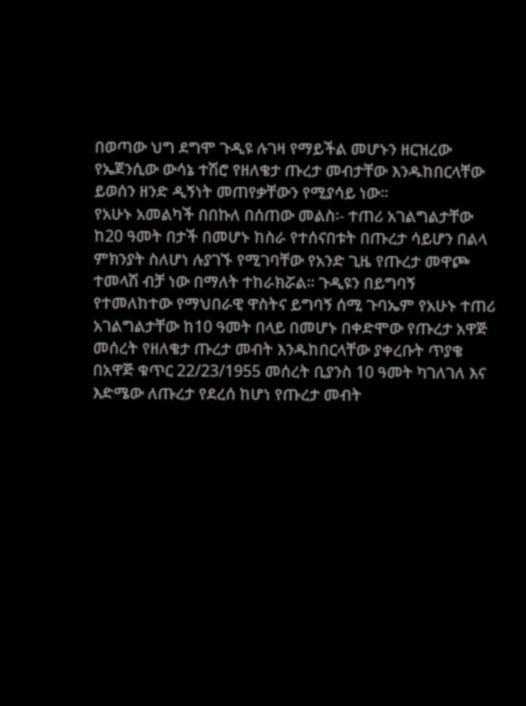በወጣው ህግ ደግሞ ጉዲዩ ሉገዛ የማይችል መሆኑን ዘርዝረው የኤጀንሲው ውሳኔ ተሽሮ የዘለቄታ ጡረታ መብታቸው እንዱከበርላቸው ይወሰን ዘንድ ዲኝነት መጠየቃቸውን የሚያሳይ ነው።
የአሁኑ አመልካች በበኩለ በሰጠው መልስ፡- ተጠሪ አገልግልታቸው ከ20 ዓመት በታች በመሆኑ ከስራ የተሰናበቱት በጡረታ ሳይሆን በልላ ምክንያት ስለሆነ ሉያገኙ የሚገባቸው የአንድ ጊዜ የጡረታ መዋጮ ተመላሽ ብቻ ነው በማለት ተከራክሯል። ጉዲዩን በይግባኝ የተመለከተው የማህበራዊ ዋስትና ይግባኝ ሰሚ ጉባኤም የአሁኑ ተጠሪ አገልግልታቸው ከ10 ዓመት በላይ በመሆኑ በቀድሞው የጡረታ አዋጅ መሰረት የዘለቄታ ጡረታ መብት እንዱከበርላቸው ያቀረቡት ጥያቄ በአዋጅ ቁጥር 22/23/1955 መሰረት ቢያንስ 10 ዓመት ካገለገለ እና እድሜው ለጡረታ የደረሰ ከሆነ የጡረታ መብት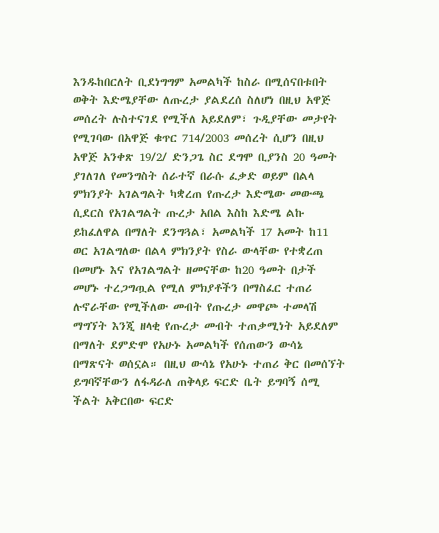እንዱከበርለት ቢደነግግም አመልካች ከስራ በሚሰናበቱበት ወቅት እድሜያቸው ለጡረታ ያልደረሰ ስለሆነ በዚህ አዋጅ መሰረት ሉስተናገደ የሚችለ አይደለም፣ ጉዲያቸው መታየት የሚገባው በአዋጅ ቁጥር 714/2003 መሰረት ሲሆን በዚህ አዋጅ አንቀጽ 19/2/ ድንጋጌ ስር ደግሞ ቢያንስ 20 ዓመት ያገለገለ የመንግስት ሰራተኛ በራሱ ፈቃድ ወይም በልላ ምክንያት አገልግልት ካቋረጠ የጡረታ እድሜው መውጫ ሲደርስ የአገልግልት ጡረታ አበል እስከ እድሜ ልኩ ይከፈለዋል በማለት ደንግጓል፣ አመልካች 17 አመት ከ11 ወር አገልግለው በልላ ምክንያት የስራ ውላቸው የተቋረጠ በመሆኑ እና የአገልግልት ዘመናቸው ከ20 ዓመት በታች መሆኑ ተረጋግጧል የሚለ ምክያቶችን በማስፈር ተጠሪ ሉኖራቸው የሚችለው መብት የጡረታ መዋጮ ተመላሽ ማግኘት እንጂ ዘላቂ የጡረታ መብት ተጠቃሚነት አይደለም በማለት ደምድሞ የአሁኑ አመልካች የሰጠውን ውሳኔ በማጽናት ወሰኗል። በዚህ ውሳኔ የአሁኑ ተጠሪ ቅር በመሰኘት ይግባኛቸውን ለፋዳራለ ጠቅላይ ፍርድ ቤት ይግባኝ ሰሚ ችልት አቅርበው ፍርድ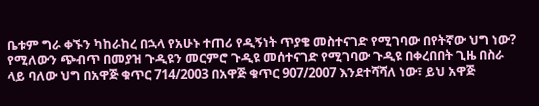ቤቱም ግራ ቀኙን ካከራከረ በኋላ የአሁኑ ተጠሪ የዲኝነት ጥያቄ መስተናገድ የሚገባው በየትኛው ህግ ነው?
የሚለውን ጭብጥ በመያዝ ጉዲዩን መርምሮ ጉዲዩ መሰተናገድ የሚገባው ጉዲዩ በቀረበበት ጊዜ በስራ ላይ ባለው ህግ በአዋጅ ቁጥር 714/2003 በአዋጅ ቁጥር 907/2007 እንደተሻሻለ ነው፣ ይህ አዋጅ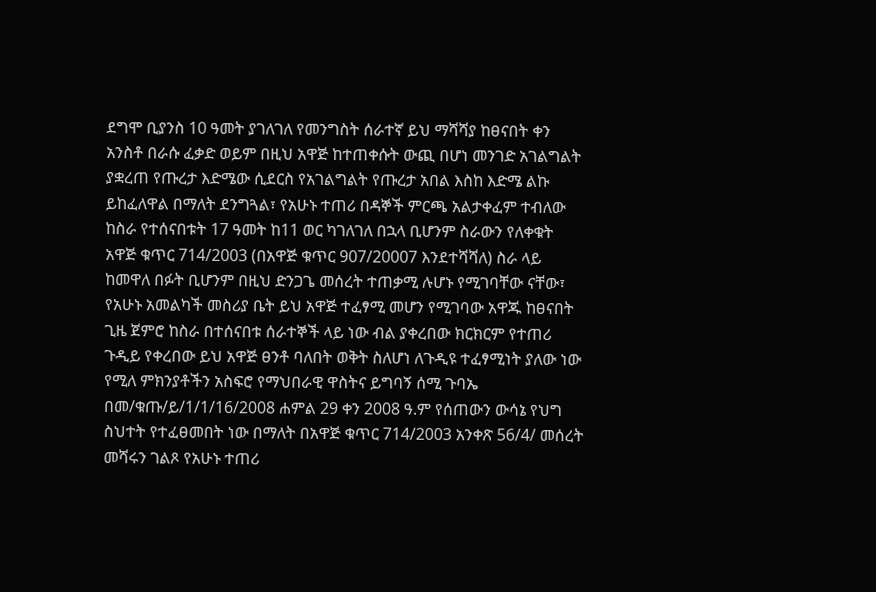ደግሞ ቢያንስ 10 ዓመት ያገለገለ የመንግስት ሰራተኛ ይህ ማሻሻያ ከፀናበት ቀን አንስቶ በራሱ ፈቃድ ወይም በዚህ አዋጅ ከተጠቀሱት ውጪ በሆነ መንገድ አገልግልት ያቋረጠ የጡረታ እድሜው ሲደርስ የአገልግልት የጡረታ አበል እስከ እድሜ ልኩ ይከፈለዋል በማለት ደንግጓል፣ የአሁኑ ተጠሪ በዳኞች ምርጫ አልታቀፈም ተብለው ከስራ የተሰናበቱት 17 ዓመት ከ11 ወር ካገለገለ በኋላ ቢሆንም ስራውን የለቀቁት አዋጅ ቁጥር 714/2003 (በአዋጅ ቁጥር 907/20007 እንደተሻሻለ) ስራ ላይ ከመዋለ በፉት ቢሆንም በዚህ ድንጋጌ መሰረት ተጠቃሚ ሉሆኑ የሚገባቸው ናቸው፣ የአሁኑ አመልካች መስሪያ ቤት ይህ አዋጅ ተፈፃሚ መሆን የሚገባው አዋጁ ከፀናበት ጊዜ ጀምሮ ከስራ በተሰናበቱ ሰራተኞች ላይ ነው ብል ያቀረበው ክርክርም የተጠሪ ጉዲይ የቀረበው ይህ አዋጅ ፀንቶ ባለበት ወቅት ስለሆነ ለጉዲዩ ተፈፃሚነት ያለው ነው የሚለ ምክንያቶችን አስፍሮ የማህበራዊ ዋስትና ይግባኝ ሰሚ ጉባኤ በመ/ቁጡ/ይ/1/1/16/2008 ሐምል 29 ቀን 2008 ዓ.ም የሰጠውን ውሳኔ የህግ ስህተት የተፈፀመበት ነው በማለት በአዋጅ ቁጥር 714/2003 አንቀጽ 56/4/ መሰረት መሻሩን ገልጾ የአሁኑ ተጠሪ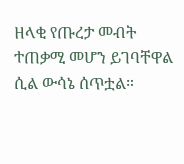ዘላቂ የጡረታ መብት ተጠቃሚ መሆን ይገባቸዋል ሲል ውሳኔ ሰጥቷል።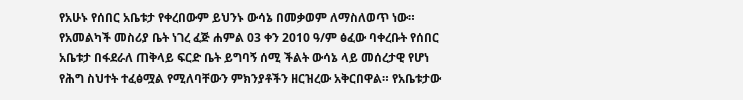የአሁኑ የሰበር አቤቱታ የቀረበውም ይህንኑ ውሳኔ በመቃወም ለማስለወጥ ነው። የአመልካች መስሪያ ቤት ነገረ ፈጅ ሐምል 03 ቀን 2010 ዓ/ም ፅፈው ባቀረቡት የሰበር አቤቱታ በፋደራለ ጠቅላይ ፍርድ ቤት ይግባኝ ሰሚ ችልት ውሳኔ ላይ መሰረታዊ የሆነ የሕግ ስህተት ተፈፅሟል የሚለባቸውን ምክንያቶችን ዘርዝረው አቅርበዋል። የአቤቱታው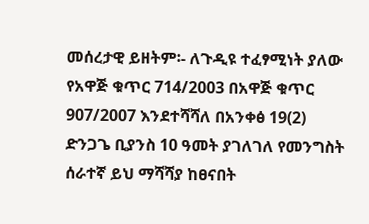መሰረታዊ ይዘትም፡- ለጉዲዩ ተፈፃሚነት ያለው የአዋጅ ቁጥር 714/2003 በአዋጅ ቁጥር 907/2007 እንደተሻሻለ በአንቀፅ 19(2) ድንጋጌ ቢያንስ 10 ዓመት ያገለገለ የመንግስት ሰራተኛ ይህ ማሻሻያ ከፀናበት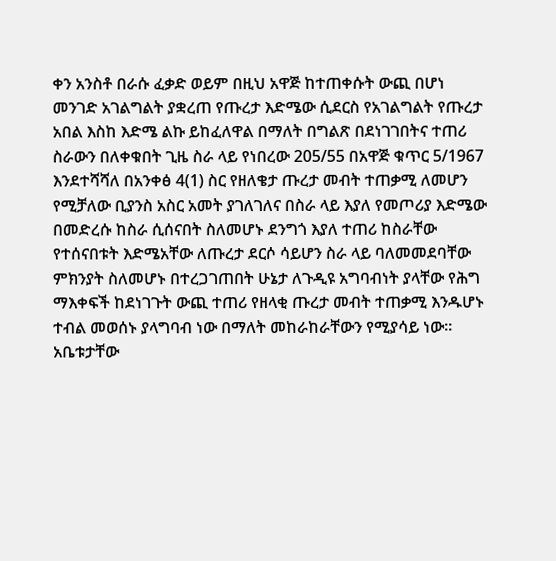ቀን አንስቶ በራሱ ፈቃድ ወይም በዚህ አዋጅ ከተጠቀሱት ውጪ በሆነ መንገድ አገልግልት ያቋረጠ የጡረታ እድሜው ሲደርስ የአገልግልት የጡረታ አበል እስከ እድሜ ልኩ ይከፈለዋል በማለት በግልጽ በደነገገበትና ተጠሪ ስራውን በለቀቁበት ጊዜ ስራ ላይ የነበረው 205/55 በአዋጅ ቁጥር 5/1967 እንደተሻሻለ በአንቀፅ 4(1) ስር የዘለቄታ ጡረታ መብት ተጠቃሚ ለመሆን የሚቻለው ቢያንስ አስር አመት ያገለገለና በስራ ላይ እያለ የመጦሪያ እድሜው በመድረሱ ከስራ ሲሰናበት ስለመሆኑ ደንግጎ እያለ ተጠሪ ከስራቸው የተሰናበቱት እድሜአቸው ለጡረታ ደርሶ ሳይሆን ስራ ላይ ባለመመደባቸው ምክንያት ስለመሆኑ በተረጋገጠበት ሁኔታ ለጉዲዩ አግባብነት ያላቸው የሕግ ማእቀፍች ከደነገጉት ውጪ ተጠሪ የዘላቂ ጡረታ መብት ተጠቃሚ እንዱሆኑ ተብል መወሰኑ ያላግባብ ነው በማለት መከራከራቸውን የሚያሳይ ነው። አቤቱታቸው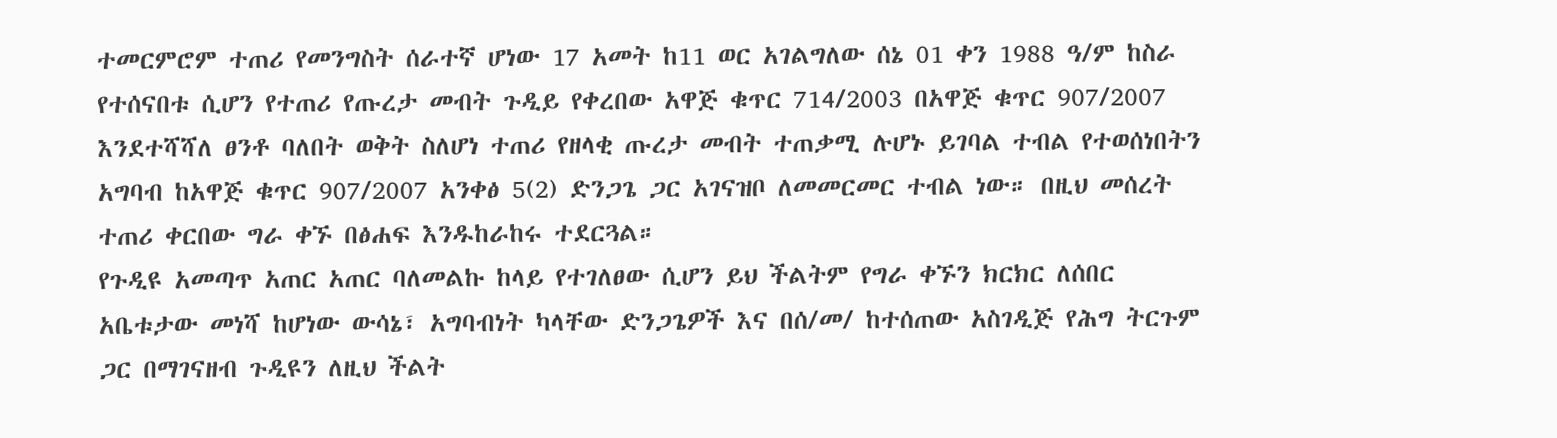ተመርምሮም ተጠሪ የመንግስት ሰራተኛ ሆነው 17 አመት ከ11 ወር አገልግለው ሰኔ 01 ቀን 1988 ዓ/ም ከስራ የተሰናበቱ ሲሆን የተጠሪ የጡረታ መብት ጉዲይ የቀረበው አዋጅ ቁጥር 714/2003 በአዋጅ ቁጥር 907/2007 እንደተሻሻለ ፀንቶ ባለበት ወቅት ስለሆነ ተጠሪ የዘላቂ ጡረታ መብት ተጠቃሚ ሉሆኑ ይገባል ተብል የተወሰነበትን አግባብ ከአዋጅ ቁጥር 907/2007 አንቀፅ 5(2) ድንጋጌ ጋር አገናዝቦ ለመመርመር ተብል ነው። በዚህ መሰረት ተጠሪ ቀርበው ግራ ቀኙ በፅሐፍ እንዱከራከሩ ተደርጓል።
የጉዲዩ አመጣጥ አጠር አጠር ባለመልኩ ከላይ የተገለፀው ሲሆን ይህ ችልትም የግራ ቀኙን ክርክር ለሰበር አቤቱታው መነሻ ከሆነው ውሳኔ፣ አግባብነት ካላቸው ድንጋጌዎች እና በሰ/መ/ ከተሰጠው አስገዲጅ የሕግ ትርጉም ጋር በማገናዘብ ጉዲዩን ለዚህ ችልት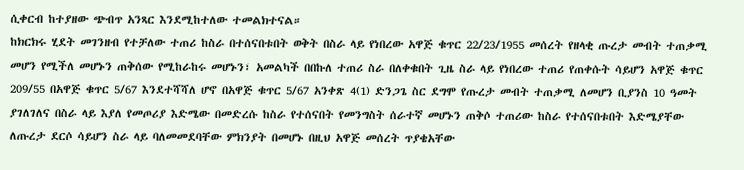ሲቀርብ ከተያዘው ጭብጥ አንጻር እንደሚከተለው ተመልክተናል።
ከክርክሩ ሂደት መገንዘብ የተቻለው ተጠሪ ከስራ በተሰናበቱበት ወቅት በስራ ላይ የነበረው አዋጅ ቁጥር 22/23/1955 መሰረት የዘላቂ ጡረታ መብት ተጠቃሚ መሆን የሚችለ መሆኑን ጠቅሰው የሚከራከሩ መሆኑን፣ አመልካች በበኩለ ተጠሪ ስራ በለቀቁበት ጊዜ ስራ ላይ የነበረው ተጠሪ የጠቀሱት ሳይሆን አዋጅ ቁጥር 209/55 በአዋጅ ቁጥር 5/67 እንደተሻሻለ ሆኖ በአዋጅ ቁጥር 5/67 አንቀጽ 4(1) ድንጋጌ ስር ደግሞ የጡረታ መብት ተጠቃሚ ለመሆን ቢያንስ 10 ዓመት ያገለገለና በስራ ላይ እያለ የመጦሪያ እድሜው በመድረሱ ከስራ የተሰናበት የመንግስት ሰራተኛ መሆኑን ጠቅሶ ተጠሪው ከስራ የተሰናበቱበት እድሜያቸው ለጡረታ ደርሶ ሳይሆን ስራ ላይ ባለመመደባቸው ምክንያት በመሆኑ በዚህ አዋጅ መሰረት ጥያቄአቸው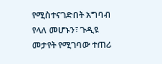የሚስተናገድበት አግባብ የላለ መሆኑን፣ ጉዲዩ መታየት የሚገባው ተጠሪ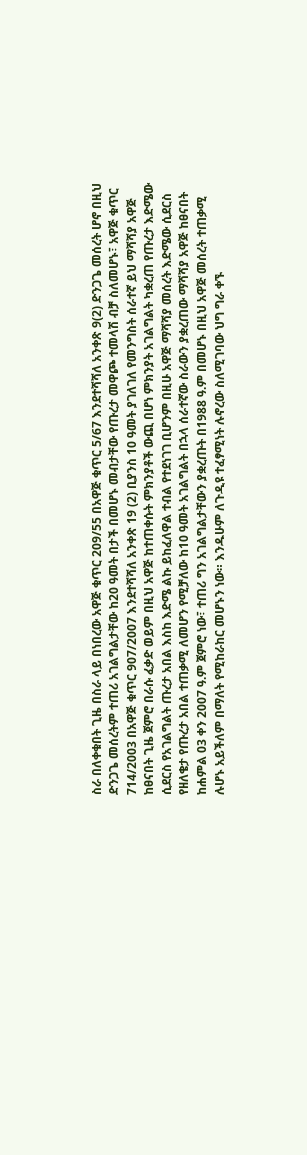ስራ በለቀቁበት ጊዜ በስራ ላይ በነበረው አዋጅ ቁጥር 209/55 በአዋጅ ቁጥር 5/67 እንደተሻሻለ አንቀጽ 9(2) ድንጋጌ መሰረት ሆኖ በዚህ ድንጋጌ መሰረትም ተጠሪ አገልግልታቸው ከ20 ዓመት በታች በመሆኑ መብታቸው የጡረታ መዋጮ ተመላሽ ብቻ ስለመሆኑ፣ አዋጅ ቁጥር 714/2003 በአዋጅ ቁጥር 907/2007 እንደተሻሻለ አንቀጽ 19 (2) ቢያንስ 10 ዓመት ያገለገለ የመንግስት ሰራተኛ ይህ ማሻሻያ አዋጅ ከፀናበት ጊዜ ጀምሮ በራሱ ፈቃድ ወይም በዚህ አዋጅ ከተጠቀሱት ምክንያቶች ውጪ በሆነ ምክንያት አገልግልት ካቋረጠ የጡረታ እድሜው ሲደርስ የአገልግልት ጡረታ አበል እስከ እድሜ ልኩ ይከፈለዋል ተብል የተደነገገ ቢሆንም በዚሁ አዋጅ ማሻሻያ መሰረት እድሜው ሲደርስ የዘለቄታ የጡረታ አበል ተጠቃሚ ለመሆን የሚቻለው ከ10 ዓመት አገልግልት በኋላ ሰራተኛው ስራውን ያቋረጠው ማሻሻያ አዋጅ ከፀናበት ከሐምል 03 ቀን 2007 ዓ.ም ጀምሮ ነው፣ ተጠሪ ግን አገልግልታቸውን ያቋረጡት በ1988 ዓ.ም በመሆኑ በዚህ አዋጅ መሰረት ተጠቃሚ ሉሆኑ አይችለም በማለት የሚከራከር መሆኑን ነው። እንዱሁም ለጉዲዩ ተፈፃሚነት ሉኖረው ስለሚገባው ህግ ግራ ቀኙ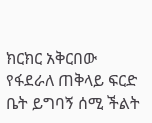ክርክር አቅርበው የፋደራለ ጠቅላይ ፍርድ ቤት ይግባኝ ሰሚ ችልት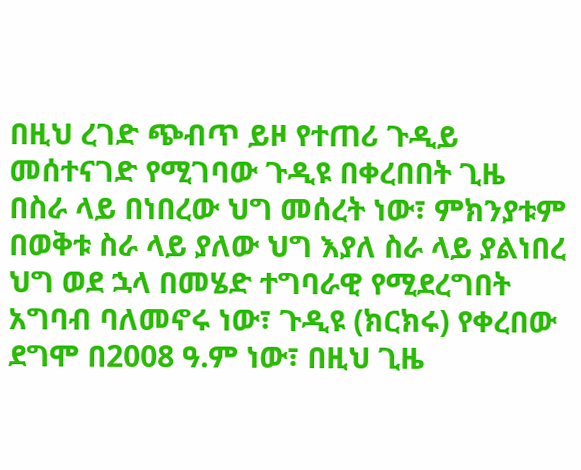በዚህ ረገድ ጭብጥ ይዞ የተጠሪ ጉዲይ መሰተናገድ የሚገባው ጉዲዩ በቀረበበት ጊዜ በስራ ላይ በነበረው ህግ መሰረት ነው፣ ምክንያቱም በወቅቱ ስራ ላይ ያለው ህግ እያለ ስራ ላይ ያልነበረ ህግ ወደ ኋላ በመሄድ ተግባራዊ የሚደረግበት አግባብ ባለመኖሩ ነው፣ ጉዲዩ (ክርክሩ) የቀረበው ደግሞ በ2008 ዓ.ም ነው፣ በዚህ ጊዜ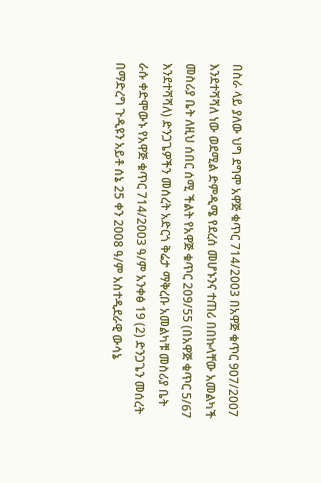በስራ ላይ ያለው ህግ ደግሞ አዋጅ ቁጥር 714/2003 በአዋጅ ቁጥር 907/2007 እንደተሻሻለ ነው ወደሚል ድምዲሜ የደረሰ መሆኑንና ተጠሪ በበኩላቸው አመልካች መስሪያ ቤት ለዚህ ሰበር ሰሚ ችልት የአዋጅ ቁጥር 209/55 (በአዋጅ ቁጥር 5/67 እንደተሻሻለ) ድንጋጌዎችን መሰረት አድርጎ ቅሬታ ማቅረቡ አመልካቹ መስሪያ ቤት ራሱ ቀድሞውኑ የአዋጅ ቁጥር 714/2003 ዓ/ም አንቀፅ 19 (2) ድንጋጌን መሰረት በማድረግ ጉዲዩን አይቶ ሰኔ 25 ቀን 2008 ዓ/ም አስተዲደራዊ ውሳኔ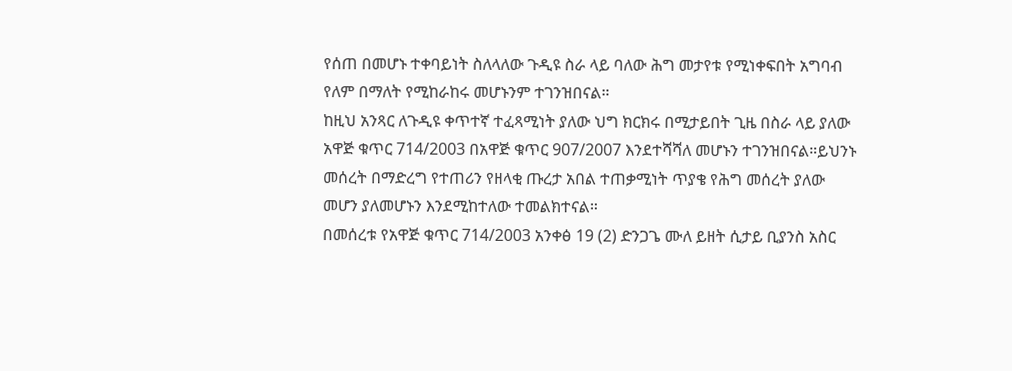የሰጠ በመሆኑ ተቀባይነት ስለላለው ጉዲዩ ስራ ላይ ባለው ሕግ መታየቱ የሚነቀፍበት አግባብ የለም በማለት የሚከራከሩ መሆኑንም ተገንዝበናል።
ከዚህ አንጻር ለጉዲዩ ቀጥተኛ ተፈጻሚነት ያለው ህግ ክርክሩ በሚታይበት ጊዜ በስራ ላይ ያለው አዋጅ ቁጥር 714/2003 በአዋጅ ቁጥር 907/2007 እንደተሻሻለ መሆኑን ተገንዝበናል።ይህንኑ መሰረት በማድረግ የተጠሪን የዘላቂ ጡረታ አበል ተጠቃሚነት ጥያቄ የሕግ መሰረት ያለው መሆን ያለመሆኑን እንደሚከተለው ተመልክተናል።
በመሰረቱ የአዋጅ ቁጥር 714/2003 አንቀፅ 19 (2) ድንጋጌ ሙለ ይዘት ሲታይ ቢያንስ አስር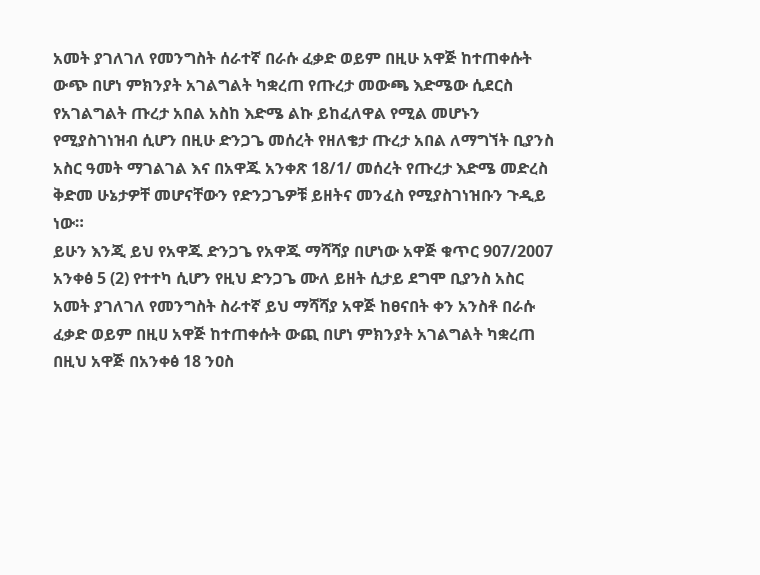አመት ያገለገለ የመንግስት ሰራተኛ በራሱ ፈቃድ ወይም በዚሁ አዋጅ ከተጠቀሱት ውጭ በሆነ ምክንያት አገልግልት ካቋረጠ የጡረታ መውጫ እድሜው ሲደርስ የአገልግልት ጡረታ አበል አስከ እድሜ ልኩ ይከፈለዋል የሚል መሆኑን የሚያስገነዝብ ሲሆን በዚሁ ድንጋጌ መሰረት የዘለቄታ ጡረታ አበል ለማግኘት ቢያንስ አስር ዓመት ማገልገል እና በአዋጁ አንቀጽ 18/1/ መሰረት የጡረታ እድሜ መድረስ ቅድመ ሁኔታዎቸ መሆናቸውን የድንጋጌዎቹ ይዘትና መንፈስ የሚያስገነዝቡን ጉዲይ ነው።
ይሁን እንጂ ይህ የአዋጁ ድንጋጌ የአዋጁ ማሻሻያ በሆነው አዋጅ ቁጥር 907/2007 አንቀፅ 5 (2) የተተካ ሲሆን የዚህ ድንጋጌ ሙለ ይዘት ሲታይ ደግሞ ቢያንስ አስር አመት ያገለገለ የመንግስት ስራተኛ ይህ ማሻሻያ አዋጅ ከፀናበት ቀን አንስቶ በራሱ ፈቃድ ወይም በዚሀ አዋጅ ከተጠቀሱት ውጪ በሆነ ምክንያት አገልግልት ካቋረጠ በዚህ አዋጅ በአንቀፅ 18 ንዐስ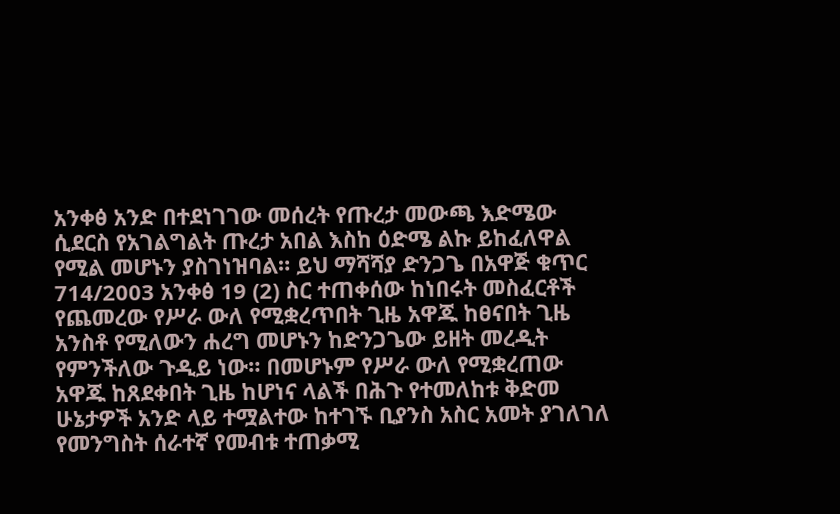አንቀፅ አንድ በተደነገገው መሰረት የጡረታ መውጫ እድሜው ሲደርስ የአገልግልት ጡረታ አበል እስከ ዕድሜ ልኩ ይከፈለዋል የሚል መሆኑን ያስገነዝባል። ይህ ማሻሻያ ድንጋጌ በአዋጅ ቁጥር 714/2003 አንቀፅ 19 (2) ስር ተጠቀሰው ከነበሩት መስፈርቶች የጨመረው የሥራ ውለ የሚቋረጥበት ጊዜ አዋጁ ከፀናበት ጊዜ አንስቶ የሚለውን ሐረግ መሆኑን ከድንጋጌው ይዘት መረዲት የምንችለው ጉዲይ ነው። በመሆኑም የሥራ ውለ የሚቋረጠው አዋጁ ከጸደቀበት ጊዜ ከሆነና ላልች በሕጉ የተመለከቱ ቅድመ ሁኔታዎች አንድ ላይ ተሟልተው ከተገኙ ቢያንስ አስር አመት ያገለገለ የመንግስት ሰራተኛ የመብቱ ተጠቃሚ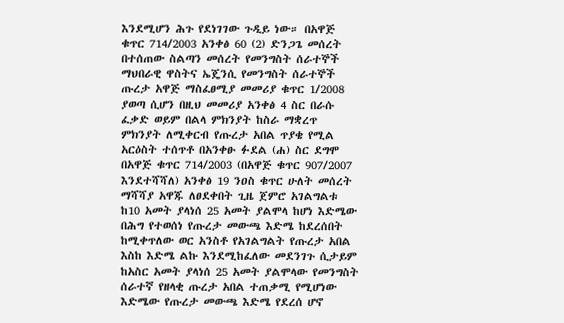እንደሚሆን ሕጉ የደነገገው ጉዲይ ነው። በአዋጅ ቁጥር 714/2003 አንቀፅ 60 (2) ድንጋጌ መሰረት በተሰጠው ስልጣን መሰረት የመንግስት ሰራተኞች ማህበራዊ ዋስትና ኤጄንሲ የመንግስት ሰራተኞች ጡረታ አዋጅ ማስፈፀሚያ መመሪያ ቁጥር 1/2008 ያወጣ ሲሆን በዚህ መመሪያ አንቀፅ 4 ስር በራሱ ፈቃድ ወይም በልላ ምክንያት ከስራ ማቋረጥ ምክንያት ለሚቀርብ የጡረታ አበል ጥያቄ የሚል አርዕስት ተሰጥቶ በአንቀፁ ፉደል (ሐ) ስር ደግሞ በአዋጅ ቁጥር 714/2003 (በአዋጅ ቁጥር 907/2007 እንደተሻሻለ) አንቀፅ 19 ንዐስ ቁጥር ሁለት መሰረት ማሻሻያ አዋጁ ለፀደቀበት ጊዜ ጀምሮ አገልግልቱ ከ10 አመት ያላነሰ 25 አመት ያልሞላ ከሆነ እድሜው በሕግ የተወሰነ የጡረታ መውጫ እድሜ ከደረሰበት ከሚቀጥለው ወር አንስቶ የአገልግልት የጡረታ አበል እስከ እድሜ ልኩ እንደሚከፈለው መደንገጉ ሲታይም ከአስር አመት ያላነሰ 25 አመት ያልሞላው የመንግስት ሰራተኛ የዘላቂ ጡረታ አበል ተጠቃሚ የሚሆነው እድሜው የጡረታ መውጫ እድሜ የደረሰ ሆኖ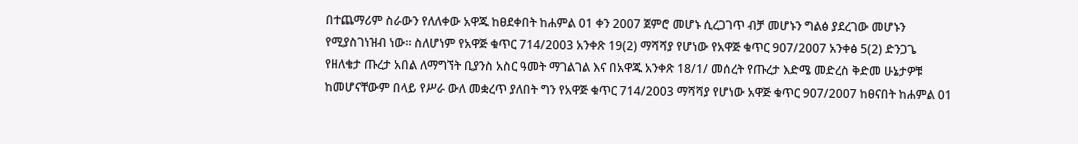በተጨማሪም ስራውን የለለቀው አዋጁ ከፀደቀበት ከሐምል 01 ቀን 2007 ጀምሮ መሆኑ ሲረጋገጥ ብቻ መሆኑን ግልፅ ያደረገው መሆኑን የሚያስገነዝብ ነው። ስለሆነም የአዋጅ ቁጥር 714/2003 አንቀጽ 19(2) ማሻሻያ የሆነው የአዋጅ ቁጥር 907/2007 አንቀፅ 5(2) ድንጋጌ የዘለቄታ ጡረታ አበል ለማግኘት ቢያንስ አስር ዓመት ማገልገል እና በአዋጁ አንቀጽ 18/1/ መሰረት የጡረታ እድሜ መድረስ ቅድመ ሁኔታዎቹ ከመሆናቸውም በላይ የሥራ ውለ መቋረጥ ያለበት ግን የአዋጅ ቁጥር 714/2003 ማሻሻያ የሆነው አዋጅ ቁጥር 907/2007 ከፀናበት ከሐምል 01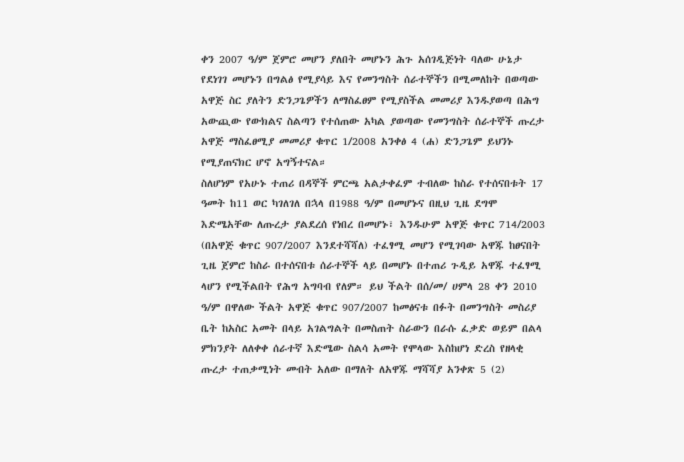ቀን 2007 ዓ/ም ጀምሮ መሆን ያለበት መሆኑን ሕጉ አሰገዲጅነት ባለው ሁኔታ የደነገገ መሆኑን በግልፅ የሚያሳይ እና የመንግስት ሰራተኞችን በሚመለከት በወጣው አዋጅ ስር ያለትን ድንጋጌዎችን ለማስፈፀም የሚያስችል መመሪያ እንዱያወጣ በሕግ አውጪው የውክልና ስልጣን የተሰጠው አካል ያወጣው የመንግስት ሰራተኞች ጡረታ አዋጅ ማስፈፀሚያ መመሪያ ቁጥር 1/2008 አንቀፅ 4 (ሐ) ድንጋጌም ይህንኑ የሚያጠናክር ሆኖ አግኝተናል።
ስለሆነም የአሁኑ ተጠሪ በዳኞች ምርጫ አልታቀፈም ተብለው ከስራ የተሰናበቱት 17 ዓመት ከ11 ወር ካገለገለ በኋላ በ1988 ዓ/ም በመሆኑና በዚህ ጊዜ ደግሞ እድሜአቸው ለጡረታ ያልደረሰ የነበረ በመሆኑ፣ እንዱሁም አዋጅ ቁጥር 714/2003 (በአዋጅ ቁጥር 907/2007 እንደተሻሻለ) ተፈፃሚ መሆን የሚገባው አዋጁ ከፀናበት ጊዜ ጀምሮ ከስራ በተሰናበቱ ሰራተኞች ላይ በመሆኑ በተጠሪ ጉዲይ አዋጁ ተፈፃሚ ላሆን የሚችልበት የሕግ አግባብ የለም። ይህ ችልት በሰ/መ/ ሀምላ 28 ቀን 2010 ዓ/ም በዋለው ችልት አዋጅ ቁጥር 907/2007 ከመፅናቱ በፉት በመንግስት መስሪያ ቤት ከአስር አመት በላይ አገልግልት በመስጠት ስራውን በራሱ ፈቃድ ወይም በልላ ምክንያት ለለቀቀ ሰራተኛ እድሜው ስልሳ አመት የሞላው እስከሆነ ድረስ የዘላቂ ጡረታ ተጠቃሚነት መብት አለው በማለት ለአዋጁ ማሻሻያ አንቀጽ 5 (2)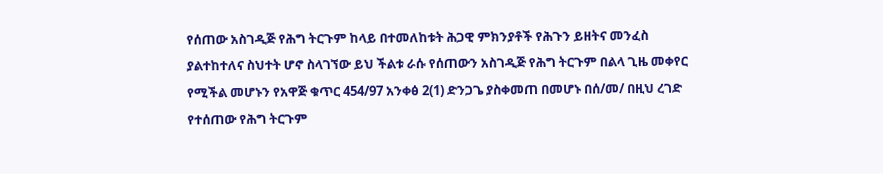የሰጠው አስገዲጅ የሕግ ትርጉም ከላይ በተመለከቱት ሕጋዊ ምክንያቶች የሕጉን ይዘትና መንፈስ ያልተከተለና ስህተት ሆኖ ስላገኘው ይህ ችልቱ ራሱ የሰጠውን አስገዲጅ የሕግ ትርጉም በልላ ጊዜ መቀየር የሚችል መሆኑን የአዋጅ ቁጥር 454/97 አንቀፅ 2(1) ድንጋጌ ያስቀመጠ በመሆኑ በሰ/መ/ በዚህ ረገድ የተሰጠው የሕግ ትርጉም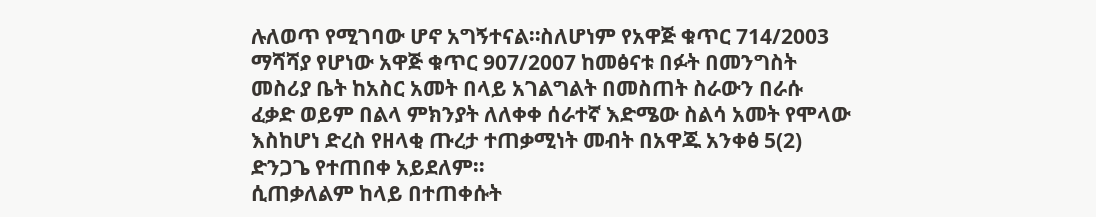ሉለወጥ የሚገባው ሆኖ አግኝተናል።ስለሆነም የአዋጅ ቁጥር 714/2003 ማሻሻያ የሆነው አዋጅ ቁጥር 907/2007 ከመፅናቱ በፉት በመንግስት መስሪያ ቤት ከአስር አመት በላይ አገልግልት በመስጠት ስራውን በራሱ ፈቃድ ወይም በልላ ምክንያት ለለቀቀ ሰራተኛ እድሜው ስልሳ አመት የሞላው እስከሆነ ድረስ የዘላቂ ጡረታ ተጠቃሚነት መብት በአዋጁ አንቀፅ 5(2) ድንጋጌ የተጠበቀ አይደለም።
ሲጠቃለልም ከላይ በተጠቀሱት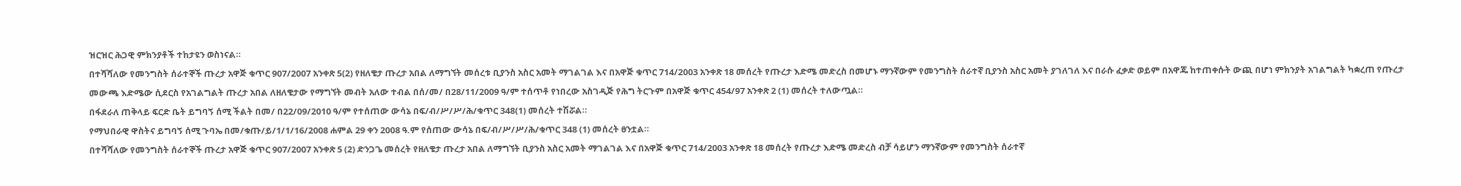ዝርዝር ሕጋዊ ምክንያቶች ተከታዩን ወስነናል።
በተሻሻለው የመንግስት ሰራተኞች ጡረታ አዋጅ ቁጥር 907/2007 አንቀጽ 5(2) የዘለቄታ ጡረታ አበል ለማግኘት መሰረቱ ቢያንስ አስር አመት ማገልገል እና በአዋጅ ቁጥር 714/2003 አንቀጽ 18 መሰረት የጡረታ እድሜ መድረስ በመሆኑ ማንኛውም የመንግስት ሰራተኛ ቢያንስ አስር አመት ያገለገለ እና በራሱ ፈቃድ ወይም በአዋጁ ከተጠቀሱት ውጪ በሆነ ምክንያት አገልግልት ካቋረጠ የጡረታ መውጫ እድሜው ሲደርስ የአገልግልት ጡረታ አበል ለዘለቄታው የማግኘት መብት አለው ተብል በሰ/መ/ በ28/11/2009 ዓ/ም ተሰጥቶ የነበረው አስገዲጅ የሕግ ትርጉም በአዋጅ ቁጥር 454/97 አንቀጽ 2 (1) መሰረት ተለውጧል።
በፋደራለ ጠቅላይ ፍርድ ቤት ይግባኝ ሰሚ ችልት በመ/ በ22/09/2010 ዓ/ም የተሰጠው ውሳኔ በፍ/ብ/ሥ/ሥ/ሕ/ቁጥር 348(1) መሰረት ተሽሯል።
የማህበራዊ ዋስትና ይግባኝ ሰሚ ጉባኤ በመ/ቁጡ/ይ/1/1/16/2008 ሐምል 29 ቀን 2008 ዓ.ም የሰጠው ውሳኔ በፍ/ብ/ሥ/ሥ/ሕ/ቁጥር 348 (1) መሰረት ፀንቷል።
በተሻሻለው የመንግስት ሰራተኞች ጡረታ አዋጅ ቁጥር 907/2007 አንቀጽ 5 (2) ድንጋጌ መሰረት የዘለቄታ ጡረታ አበል ለማግኘት ቢያንስ አስር አመት ማገልገል እና በአዋጅ ቁጥር 714/2003 አንቀጽ 18 መሰረት የጡረታ እድሜ መድረስ ብቻ ሳይሆን ማንኛውም የመንግስት ሰራተኛ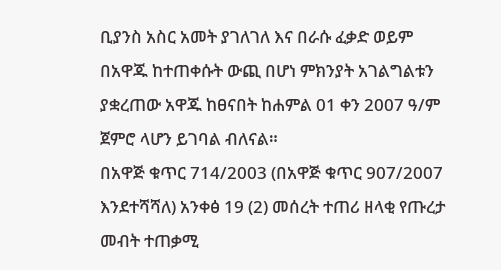ቢያንስ አስር አመት ያገለገለ እና በራሱ ፈቃድ ወይም በአዋጁ ከተጠቀሱት ውጪ በሆነ ምክንያት አገልግልቱን ያቋረጠው አዋጁ ከፀናበት ከሐምል 01 ቀን 2007 ዓ/ም ጀምሮ ላሆን ይገባል ብለናል።
በአዋጅ ቁጥር 714/2003 (በአዋጅ ቁጥር 907/2007 እንደተሻሻለ) አንቀፅ 19 (2) መሰረት ተጠሪ ዘላቂ የጡረታ መብት ተጠቃሚ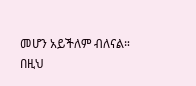መሆን አይችለም ብለናል።
በዚህ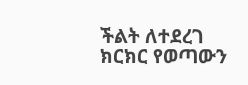ችልት ለተደረገ ክርክር የወጣውን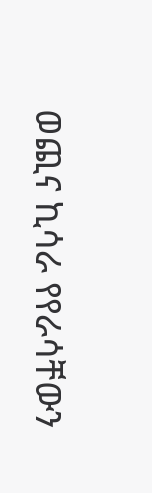ወጪና ኪሳራ የየራሳቸውን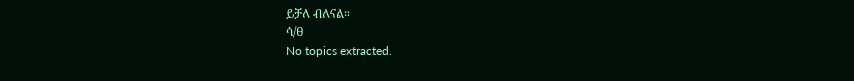ይቻለ ብለናል።
ሳ/ፀ
No topics extracted.